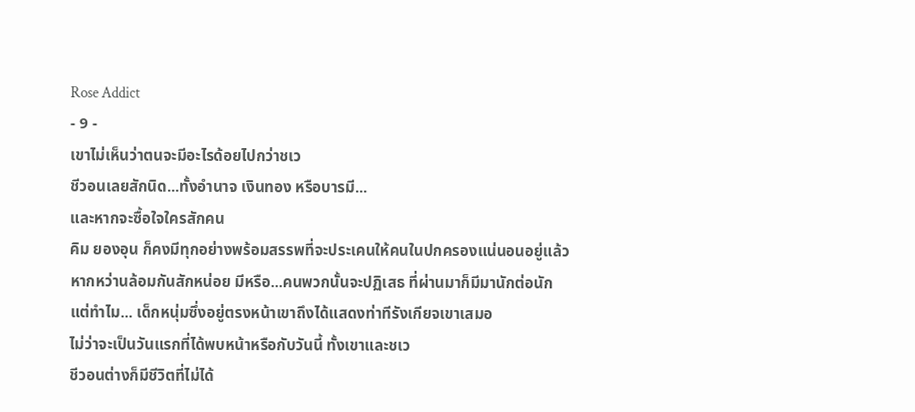Rose Addict
- 9 -
เขาไม่เห็นว่าตนจะมีอะไรด้อยไปกว่าชเว
ชีวอนเลยสักนิด...ทั้งอำนาจ เงินทอง หรือบารมี...
และหากจะซื้อใจใครสักคน
คิม ยองอุน ก็คงมีทุกอย่างพร้อมสรรพที่จะประเคนให้คนในปกครองแน่นอนอยู่แล้ว
หากหว่านล้อมกันสักหน่อย มีหรือ...คนพวกนั้นจะปฏิเสธ ที่ผ่านมาก็มีมานักต่อนัก
แต่ทำไม... เด็กหนุ่มซึ่งอยู่ตรงหน้าเขาถึงได้แสดงท่าทีรังเกียจเขาเสมอ
ไม่ว่าจะเป็นวันแรกที่ได้พบหน้าหรือกับวันนี้ ทั้งเขาและชเว
ชีวอนต่างก็มีชีวิตที่ไม่ได้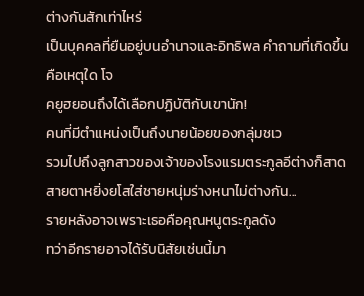ต่างกันสักเท่าไหร่
เป็นบุคคลที่ยืนอยู่บนอำนาจและอิทธิพล คำถามที่เกิดขึ้นคือเหตุใด โจ
คยูฮยอนถึงได้เลือกปฏิบัติกับเขานัก!
คนที่มีตำแหน่งเป็นถึงนายน้อยของกลุ่มชเว
รวมไปถึงลูกสาวของเจ้าของโรงแรมตระกูลอีต่างก็สาดสายตาหยิ่งยโสใส่ชายหนุ่มร่างหนาไม่ต่างกัน...
รายหลังอาจเพราะเธอคือคุณหนูตระกูลดัง
ทว่าอีกรายอาจได้รับนิสัยเช่นนี้มา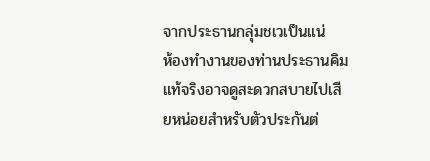จากประธานกลุ่มชเวเป็นแน่
ห้องทำงานของท่านประธานคิมแท้จริงอาจดูสะดวกสบายไปเสียหน่อยสำหรับตัวประกันต่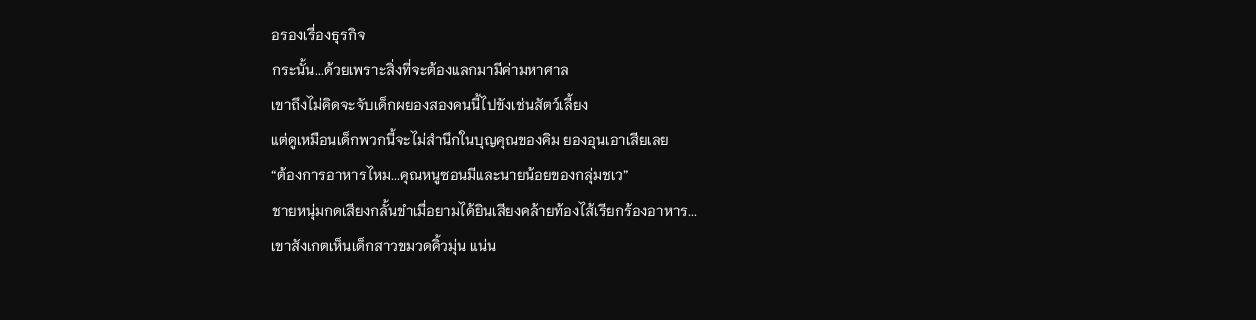อรองเรื่องธุรกิจ
กระนั้น...ด้วยเพราะสิ่งที่จะต้องแลกมามีค่ามหาศาล
เขาถึงไม่คิดจะจับเด็กผยองสองคนนี้ไปขังเช่นสัตว์เลี้ยง
แต่ดูเหมือนเด็กพวกนี้จะไม่สำนึกในบุญคุณของคิม ยองอุนเอาเสียเลย
“ต้องการอาหารไหม...คุณหนูซอนมีและนายน้อยของกลุ่มชเว”
ชายหนุ่มกดเสียงกลั้นขำเมื่อยามได้ยินเสียงคล้ายท้องไส้เรียกร้องอาหาร...
เขาสังเกตเห็นเด็กสาวขมวดคิ้วมุ่น แน่น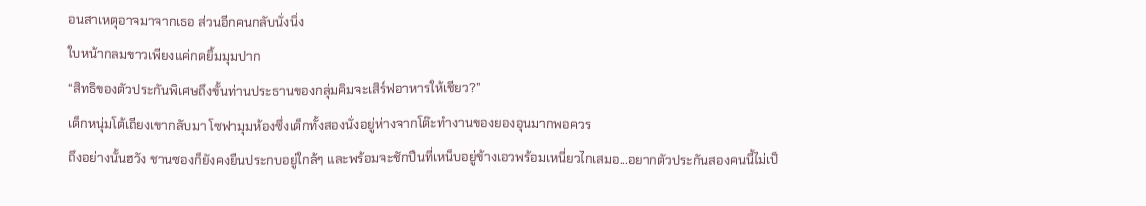อนสาเหตุอาจมาจากเธอ ส่วนอีกคนกลับนั่งนิ่ง
ใบหน้ากลมขาวเพียงแค่กดยิ้มมุมปาก
“สิทธิของตัวประกันพิเศษถึงขั้นท่านประธานของกลุ่มคิมจะเสิร์ฟอาหารให้เชียว?”
เด็กหนุ่มโต้เถียงเขากลับมา โซฟามุมห้องซึ่งเด็กทั้งสองนั่งอยู่ห่างจากโต๊ะทำงานของยองอุนมากพอควร
ถึงอย่างนั้นฮวัง ชานซองก็ยังคงยืนประกบอยู่ใกล้ๆ และพร้อมจะชักปืนที่เหน็บอยู่ข้างเอวพร้อมเหนี่ยวไกเสมอ...อยากตัวประกันสองคนนี้ไม่เป็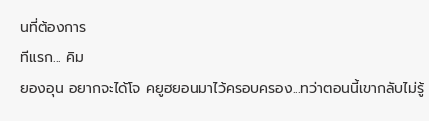นที่ต้องการ
ทีแรก... คิม
ยองอุน อยากจะได้โจ คยูฮยอนมาไว้ครอบครอง...ทว่าตอนนี้เขากลับไม่รู้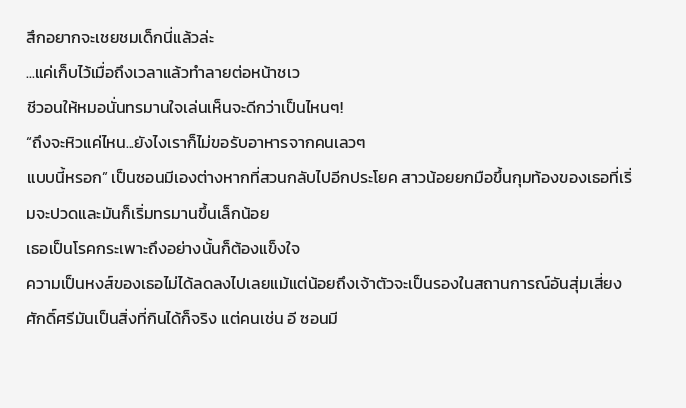สึกอยากจะเชยชมเด็กนี่แล้วล่ะ
...แค่เก็บไว้เมื่อถึงเวลาแล้วทำลายต่อหน้าชเว
ชีวอนให้หมอนั่นทรมานใจเล่นเห็นจะดีกว่าเป็นไหนๆ!
“ถึงจะหิวแค่ไหน...ยังไงเราก็ไม่ขอรับอาหารจากคนเลวๆ
แบบนี้หรอก” เป็นซอนมีเองต่างหากที่สวนกลับไปอีกประโยค สาวน้อยยกมือขึ้นกุมท้องของเธอที่เริ่มจะปวดและมันก็เริ่มทรมานขึ้นเล็กน้อย
เธอเป็นโรคกระเพาะถึงอย่างนั้นก็ต้องแข็งใจ
ความเป็นหงส์ของเธอไม่ได้ลดลงไปเลยแม้แต่น้อยถึงเจ้าตัวจะเป็นรองในสถานการณ์อันสุ่มเสี่ยง
ศักดิ์ศรีมันเป็นสิ่งที่กินได้ก็จริง แต่คนเช่น อี ซอนมี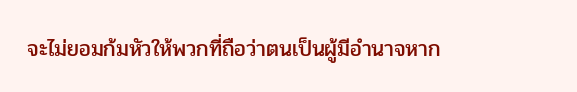จะไม่ยอมก้มหัวให้พวกที่ถือว่าตนเป็นผู้มีอำนาจหาก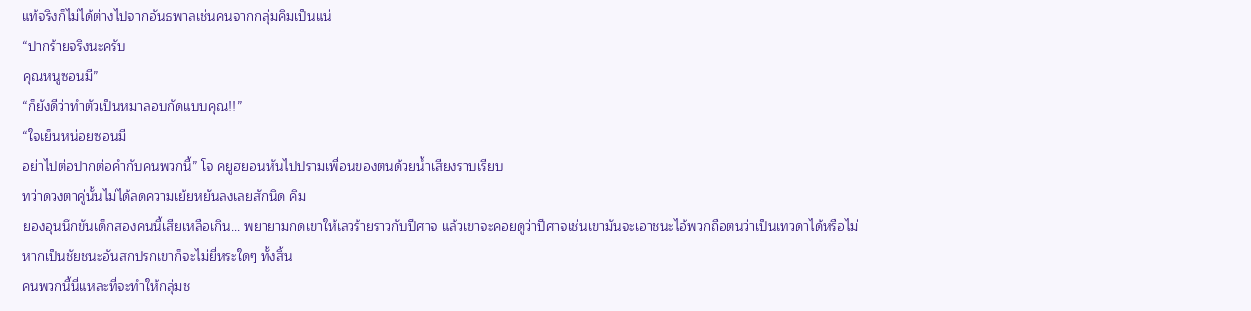แท้จริงก็ไม่ได้ต่างไปจากอันธพาลเช่นคนจากกลุ่มคิมเป็นแน่
“ปากร้ายจริงนะครับ
คุณหนูซอนมี”
“ก็ยังดีว่าทำตัวเป็นหมาลอบกัดแบบคุณ!!”
“ใจเย็นหน่อยซอนมี
อย่าไปต่อปากต่อคำกับคนพวกนี้” โจ คยูฮยอนหันไปปรามเพื่อนของตนด้วยน้ำเสียงราบเรียบ
ทว่าดวงตาคู่นั้นไม่ได้ลดความเย้ยหยันลงเลยสักนิด คิม
ยองอุนนึกขันเด็กสองคนนี้เสียเหลือเกิน... พยายามกดเขาให้เลวร้ายราวกับปีศาจ แล้วเขาจะคอยดูว่าปีศาจเช่นเขามันจะเอาชนะไอ้พวกถือตนว่าเป็นเทวดาได้หรือไม่
หากเป็นชัยชนะอันสกปรกเขาก็จะไม่ยี่หระใดๆ ทั้งสิ้น
คนพวกนี้นี่แหละที่จะทำให้กลุ่มช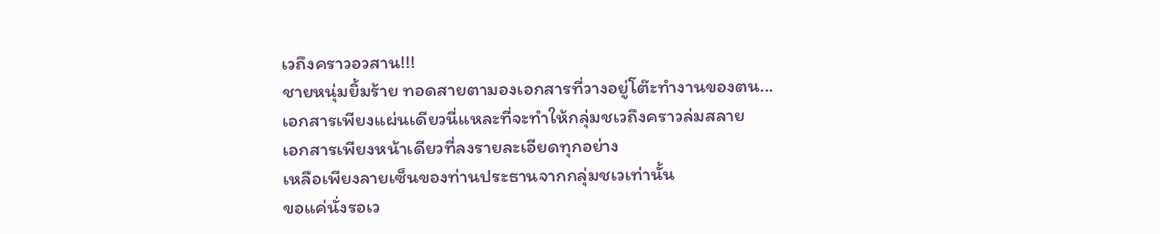เวถึงคราวอวสาน!!!
ชายหนุ่มยิ้มร้าย ทอดสายตามองเอกสารที่วางอยู่โต๊ะทำงานของตน...
เอกสารเพียงแผ่นเดียวนี่แหละที่จะทำให้กลุ่มชเวถึงคราวล่มสลาย
เอกสารเพียงหน้าเดียวที่ลงรายละเอียดทุกอย่าง
เหลือเพียงลายเซ็นของท่านประธานจากกลุ่มชเวเท่านั้น
ขอแค่นั่งรอเว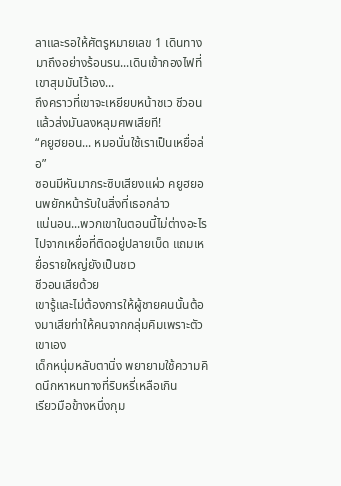ลาและรอให้ศัตรูหมายเลข 1 เดินทางมาถึงอย่างร้อนรน...เดินเข้ากองไฟที่เขาสุมมันไว้เอง...
ถึงคราวที่เขาจะเหยียบหน้าชเว ชีวอน แล้วส่งมันลงหลุมศพเสียที!
“คยูฮยอน... หมอนั่นใช้เราเป็นเหยื่อล่อ”
ซอนมีหันมากระซิบเสียงแผ่ว คยูฮยอนพยักหน้ารับในสิ่งที่เธอกล่าว
แน่นอน...พวกเขาในตอนนี้ไม่ต่างอะไรไปจากเหยื่อที่ติดอยู่ปลายเบ็ด แถมเหยื่อรายใหญ่ยังเป็นชเว
ชีวอนเสียด้วย
เขารู้และไม่ต้องการให้ผู้ชายคนนั้นต้องมาเสียท่าให้คนจากกลุ่มคิมเพราะตัวเขาเอง
เด็กหนุ่มหลับตานิ่ง พยายามใช้ความคิดนึกหาหนทางที่ริบหรี่เหลือเกิน
เรียวมือข้างหนึ่งกุม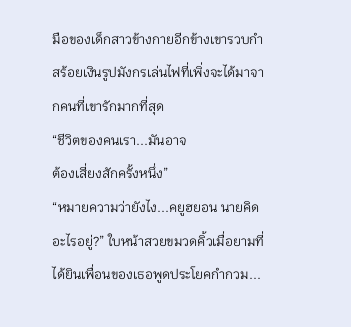มือของเด็กสาวข้างกายอีกข้างเขารวบกำสร้อยเงินรูปมังกรเล่นไฟที่เพิ่งจะได้มาจากคนที่เขารักมากที่สุด
“ชีวิตของคนเรา...มันอาจ
ต้องเสี่ยงสักครั้งหนึ่ง”
“หมายความว่ายังไง...คยูฮยอน นายคิดอะไรอยู่?” ใบหน้าสวยขมวดคิ้วเมื่อยามที่ได้ยินเพื่อนของเธอพูดประโยคกำกวม...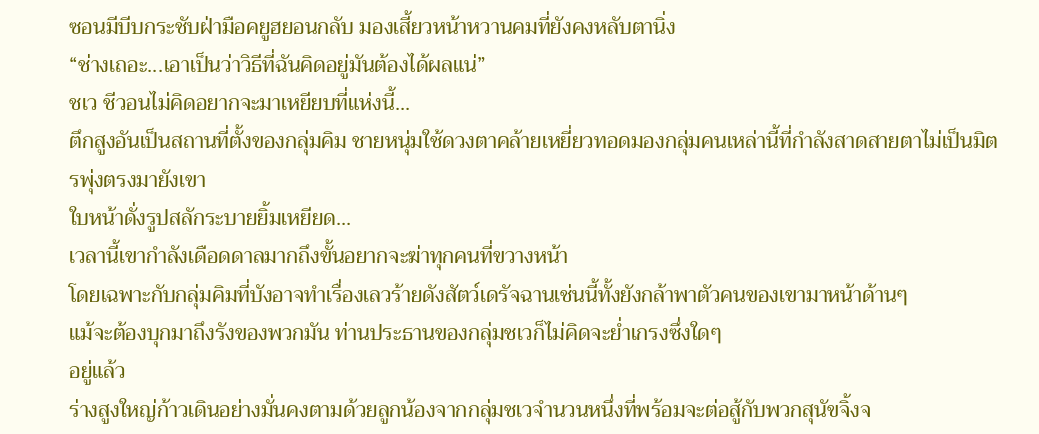ซอนมีบีบกระชับฝ่ามือคยูฮยอนกลับ มองเสี้ยวหน้าหวานคมที่ยังคงหลับตานิ่ง
“ช่างเถอะ...เอาเป็นว่าวิธีที่ฉันคิดอยู่มันต้องได้ผลแน่”
ชเว ชีวอนไม่คิดอยากจะมาเหยียบที่แห่งนี้...
ตึกสูงอันเป็นสถานที่ตั้งของกลุ่มคิม ชายหนุ่มใช้ดวงตาคล้ายเหยี่ยวทอดมองกลุ่มคนเหล่านี้ที่กำลังสาดสายตาไม่เป็นมิตรพุ่งตรงมายังเขา
ใบหน้าดั่งรูปสลักระบายยิ้มเหยียด...
เวลานี้เขากำลังเดือดดาลมากถึงขั้นอยากจะฆ่าทุกคนที่ขวางหน้า
โดยเฉพาะกับกลุ่มคิมที่บังอาจทำเรื่องเลวร้ายดังสัตว์เดรัจฉานเช่นนี้ทั้งยังกล้าพาตัวคนของเขามาหน้าด้านๆ
แม้จะต้องบุกมาถึงรังของพวกมัน ท่านประธานของกลุ่มชเวก็ไม่คิดจะย่ำเกรงซึ่งใดๆ
อยู่แล้ว
ร่างสูงใหญ่ก้าวเดินอย่างมั่นคงตามด้วยลูกน้องจากกลุ่มชเวจำนวนหนึ่งที่พร้อมจะต่อสู้กับพวกสุนัขจิ้งจ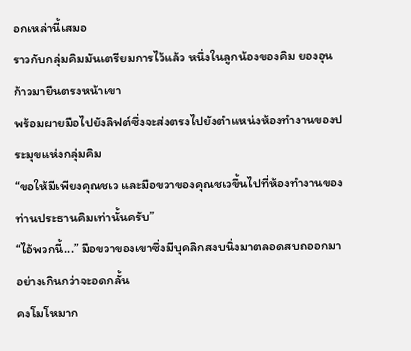อกเหล่านี้เสมอ
ราวกับกลุ่มคิมมันเตรียมการไว้แล้ว หนึ่งในลูกน้องของคิม ยองอุน ก้าวมายืนตรงหน้าเขา
พร้อมผายมือไปยังลิฟต์ซึ่งจะส่งตรงไปยังตำแหน่งห้องทำงานของประมุขแห่งกลุ่มคิม
“ขอให้มีเพียงคุณชเว และมือขวาของคุณชเวขึ้นไปที่ห้องทำงานของท่านประธานคิมเท่านั้นครับ”
“ไอ้พวกนี้...” มือขวาของเขาซึ่งมีบุคลิกสงบนิ่งมาตลอดสบถออกมาอย่างเกินกว่าจะอดกลั้น
คงโมโหมาก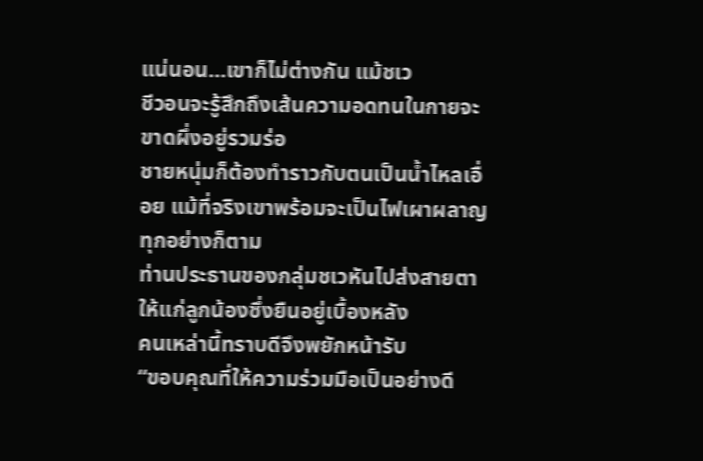แน่นอน...เขาก็ไม่ต่างกัน แม้ชเว
ชีวอนจะรู้สึกถึงเส้นความอดทนในกายจะขาดผึ่งอยู่รวมร่อ
ชายหนุ่มก็ต้องทำราวกับตนเป็นน้ำไหลเอื่อย แม้ที่จริงเขาพร้อมจะเป็นไฟเผาผลาญทุกอย่างก็ตาม
ท่านประธานของกลุ่มชเวหันไปส่งสายตาให้แก่ลูกน้องซึ่งยืนอยู่เบื้องหลัง
คนเหล่านี้ทราบดีจึงพยักหน้ารับ
“ขอบคุณที่ให้ความร่วมมือเป็นอย่างดี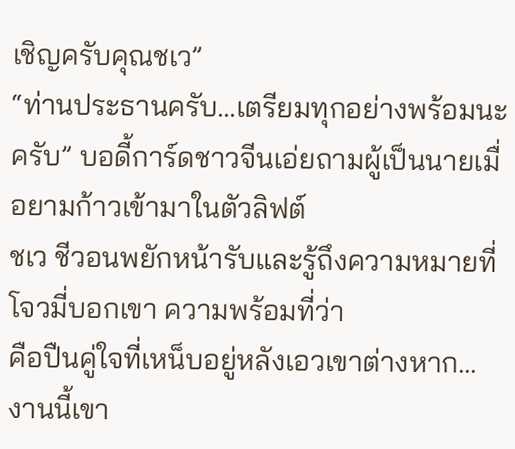เชิญครับคุณชเว”
“ท่านประธานครับ...เตรียมทุกอย่างพร้อมนะครับ” บอดี้การ์ดชาวจีนเอ่ยถามผู้เป็นนายเมื่อยามก้าวเข้ามาในตัวลิฟต์
ชเว ชีวอนพยักหน้ารับและรู้ถึงความหมายที่โจวมี่บอกเขา ความพร้อมที่ว่า
คือปืนคู่ใจที่เหน็บอยู่หลังเอวเขาต่างหาก...
งานนี้เขา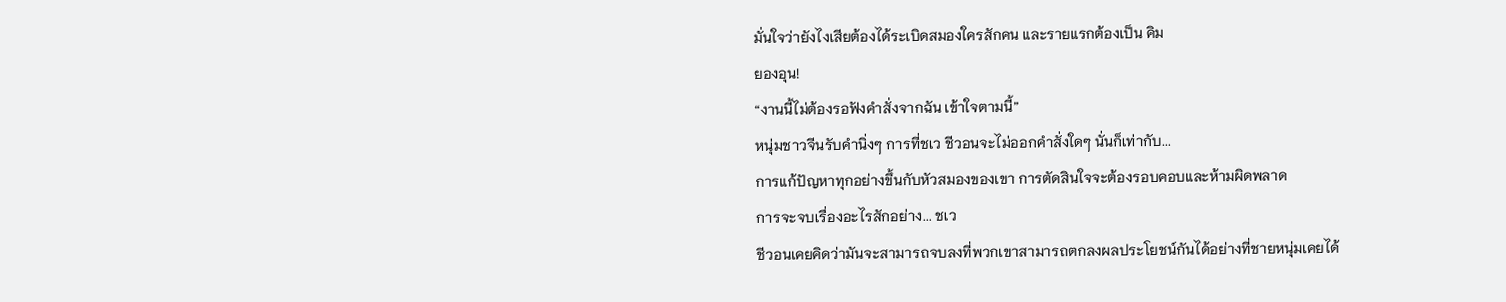มั่นใจว่ายังไงเสียต้องได้ระเบิดสมองใครสักคน และรายแรกต้องเป็น คิม
ยองอุน!
“งานนี้ไม่ต้องรอฟังคำสั่งจากฉัน เข้าใจตามนี้”
หนุ่มชาวจีนรับคำนิ่งๆ การที่ชเว ชีวอนจะไม่ออกคำสั่งใดๆ นั่นก็เท่ากับ...
การแก้ปัญหาทุกอย่างขึ้นกับหัวสมองของเขา การตัดสินใจจะต้องรอบคอบและห้ามผิดพลาด
การจะจบเรื่องอะไรสักอย่าง... ชเว
ชีวอนเคยคิดว่ามันจะสามารถจบลงที่พวกเขาสามารถตกลงผลประโยชน์กันได้อย่างที่ชายหนุ่มเคยได้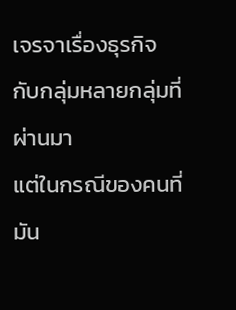เจรจาเรื่องธุรกิจกับกลุ่มหลายกลุ่มที่ผ่านมา
แต่ในกรณีของคนที่มัน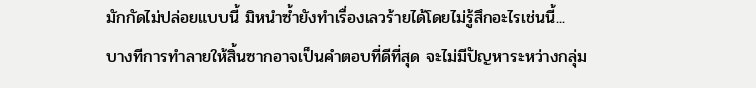มักกัดไม่ปล่อยแบบนี้ มิหนำซ้ำยังทำเรื่องเลวร้ายได้โดยไม่รู้สึกอะไรเช่นนี้...
บางทีการทำลายให้สิ้นซากอาจเป็นคำตอบที่ดีที่สุด จะไม่มีปัญหาระหว่างกลุ่ม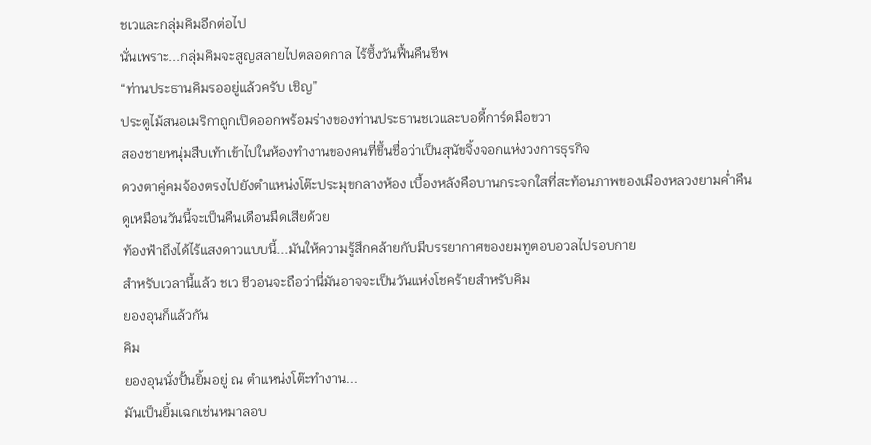ชเวและกลุ่มคิมอีกต่อไป
นั่นเพราะ...กลุ่มคิมจะสูญสลายไปตลอดกาล ไร้ซึ้งวันฟื้นคืนชีพ
“ท่านประธานคิมรออยู่แล้วครับ เชิญ”
ประตูไม้สนอเมริกาถูกเปิดออกพร้อมร่างของท่านประธานชเวและบอดี้การ์ดมือขวา
สองชายหนุ่มสืบเท้าเข้าไปในห้องทำงานของคนที่ขึ้นชื่อว่าเป็นสุนัขจิ้งจอกแห่งวงการธุรกิจ
ดวงตาคู่คมจ้องตรงไปยังตำแหน่งโต๊ะประมุขกลางห้อง เบื้องหลังคือบานกระจกใสที่สะท้อนภาพของเมืองหลวงยามค่ำคืน
ดูเหมือนวันนี้จะเป็นคืนเดือนมืดเสียด้วย
ท้องฟ้าถึงได้ไร้แสงดาวแบบนี้...มันให้ความรู้สึกคล้ายกับมีบรรยากาศของยมทูตอบอวลไปรอบกาย
สำหรับเวลานี้แล้ว ชเว ชีวอนจะถือว่านี่มันอาจจะเป็นวันแห่งโชคร้ายสำหรับคิม
ยองอุนก็แล้วกัน
คิม
ยองอุนนั่งปั้นยิ้มอยู่ ณ ตำแหน่งโต๊ะทำงาน...
มันเป็นยิ้มเฉกเช่นหมาลอบ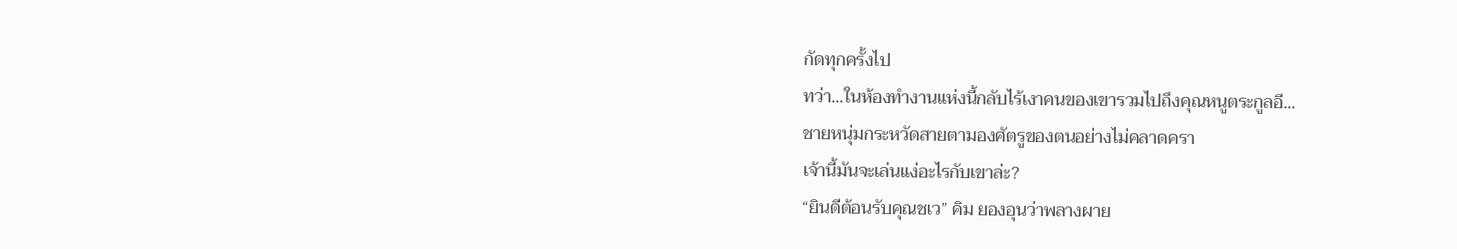กัดทุกครั้งไป
ทว่า...ในห้องทำงานแห่งนี้กลับไร้เงาคนของเขารวมไปถึงคุณหนูตระกูลอี...
ชายหนุ่มกระหวัดสายตามองศัตรูของตนอย่างไม่คลาดครา
เจ้านี้มันจะเล่นแง่อะไรกับเขาล่ะ?
“ยินดีต้อนรับคุณชเว” คิม ยองอุนว่าพลางผาย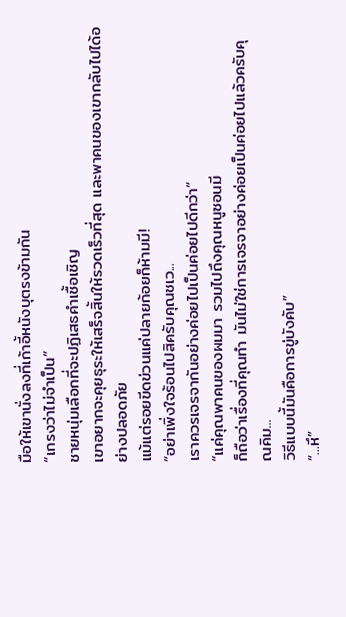มือให้เขานั่งลงที่เก้าอี้หนังบุตรงข้ามกัน
“เกรงว่าไม่จำเป็น”
ชายหนุ่มเลือกที่จะปฏิเสธคำเชื้อเชิญ
เขาอยากจะคุยธุระให้เสร็จสิ้นให้รวดเร็วที่สุด และพาคนของเขากลับไปได้อย่างปลอดภัย
แม้แต่รอยขีดข่วนแค่ปลายก้อยก็ห้ามมี!
“อย่าเพิ่งใจร้อนไปสิครับคุณชเว...
เราควรเจรจากันอย่างค่อยไปเป็นค่อยไปดีกว่า”
“แค่คุณพาคนของผมมา รวมไปถึงคุณหนูซอนมี
ก็ถือว่าเรื่องที่คุณทำ มันไม่ใช่การเจรจาอย่างค่อยเป็นค่อยไปแล้วครับคุณคิม...
วิธีแบบนี้มันคือการขู่บังคับ”
“...หึ”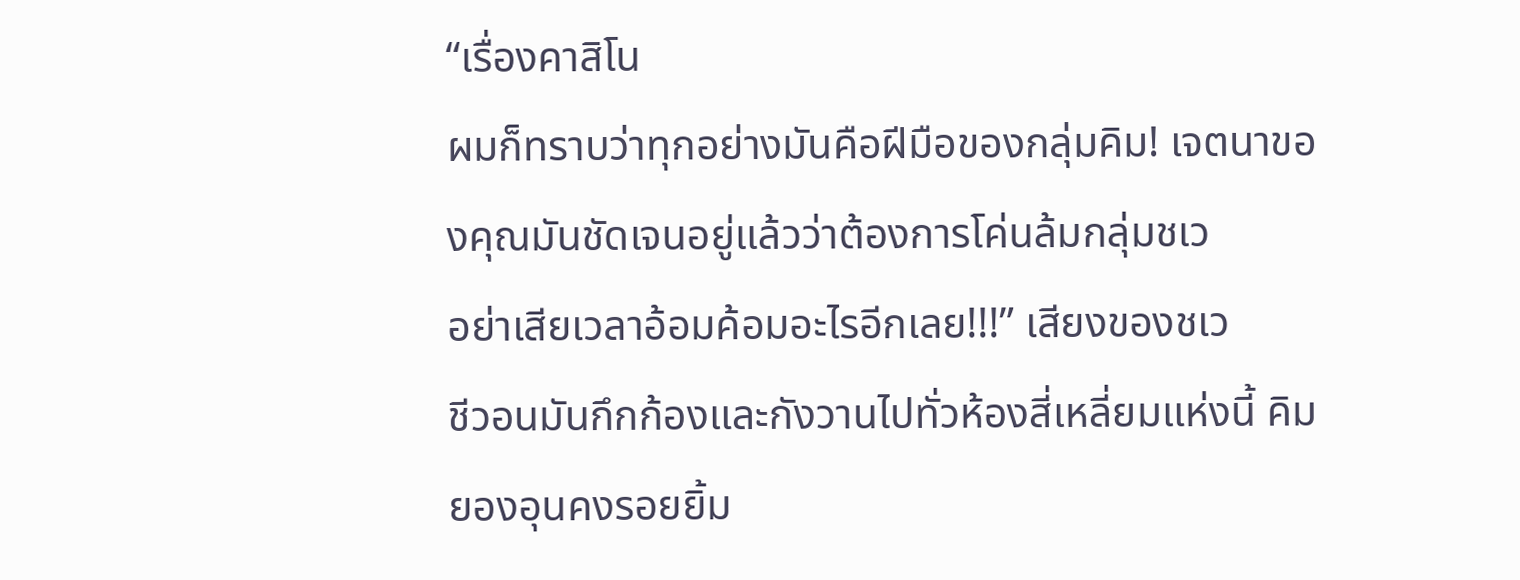“เรื่องคาสิโน
ผมก็ทราบว่าทุกอย่างมันคือฝีมือของกลุ่มคิม! เจตนาของคุณมันชัดเจนอยู่แล้วว่าต้องการโค่นล้มกลุ่มชเว
อย่าเสียเวลาอ้อมค้อมอะไรอีกเลย!!!” เสียงของชเว
ชีวอนมันกึกก้องและกังวานไปทั่วห้องสี่เหลี่ยมแห่งนี้ คิม
ยองอุนคงรอยยิ้ม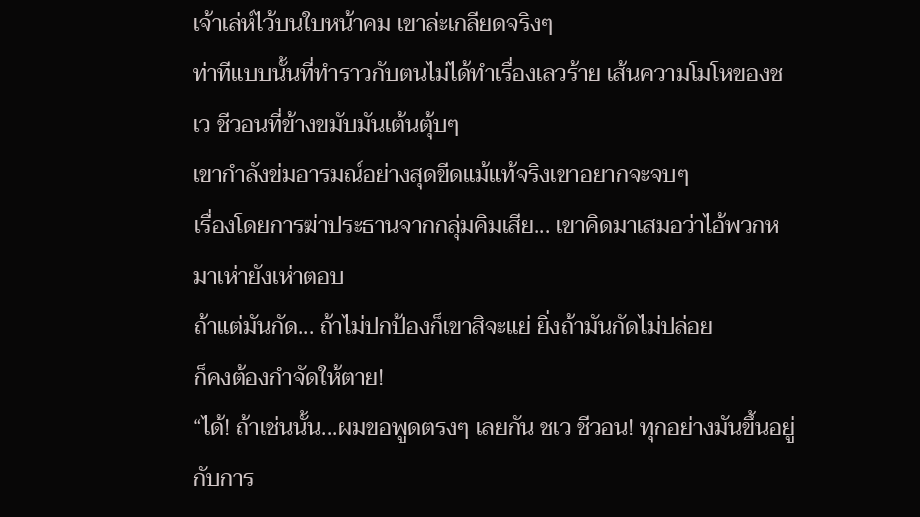เจ้าเล่ห์ไว้บนใบหน้าคม เขาล่ะเกลียดจริงๆ
ท่าทีแบบนั้นที่ทำราวกับตนไม่ได้ทำเรื่องเลวร้าย เส้นความโมโหของชเว ชีวอนที่ข้างขมับมันเต้นตุ้บๆ
เขากำลังข่มอารมณ์อย่างสุดขีดแม้แท้จริงเขาอยากจะจบๆ
เรื่องโดยการฆ่าประธานจากกลุ่มคิมเสีย... เขาคิดมาเสมอว่าไอ้พวกหมาเห่ายังเห่าตอบ
ถ้าแต่มันกัด... ถ้าไม่ปกป้องก็เขาสิจะแย่ ยิ่งถ้ามันกัดไม่ปล่อย
ก็คงต้องกำจัดให้ตาย!
“ได้! ถ้าเช่นนั้น...ผมขอพูดตรงๆ เลยกัน ชเว ชีวอน! ทุกอย่างมันขึ้นอยู่กับการ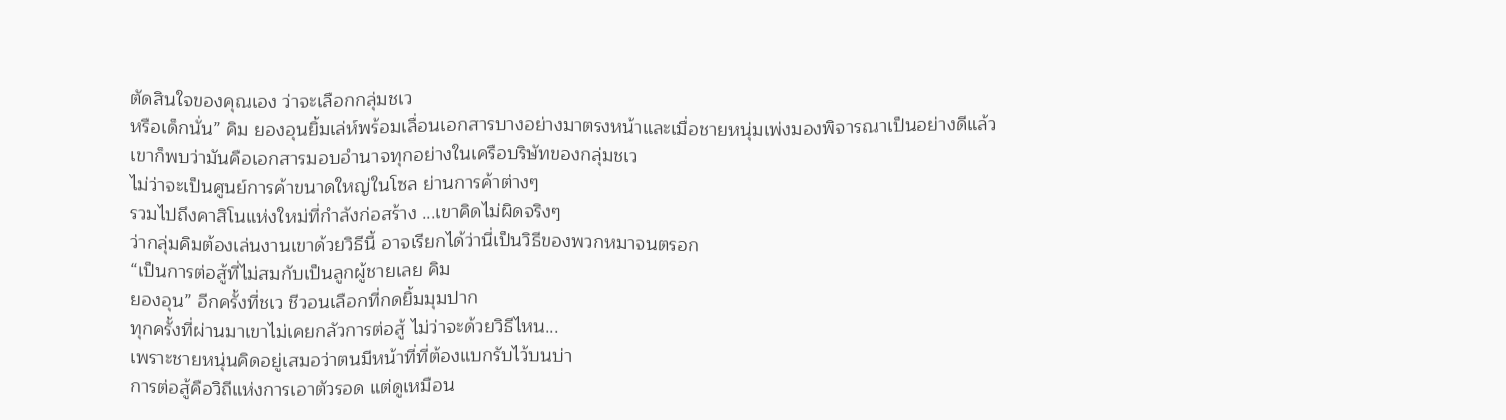ตัดสินใจของคุณเอง ว่าจะเลือกกลุ่มชเว
หรือเด็กนั่น” คิม ยองอุนยิ้มเล่ห์พร้อมเลื่อนเอกสารบางอย่างมาตรงหน้าและเมื่อชายหนุ่มเพ่งมองพิจารณาเป็นอย่างดีแล้ว
เขาก็พบว่ามันคือเอกสารมอบอำนาจทุกอย่างในเครือบริษัทของกลุ่มชเว
ไม่ว่าจะเป็นศูนย์การค้าขนาดใหญ่ในโซล ย่านการค้าต่างๆ
รวมไปถึงคาสิโนแห่งใหม่ที่กำลังก่อสร้าง ...เขาคิดไม่ผิดจริงๆ
ว่ากลุ่มคิมต้องเล่นงานเขาด้วยวิธีนี้ อาจเรียกได้ว่านี่เป็นวิธีของพวกหมาจนตรอก
“เป็นการต่อสู้ที่ไม่สมกับเป็นลูกผู้ชายเลย คิม
ยองอุน” อีกครั้งที่ชเว ชีวอนเลือกที่กดยิ้มมุมปาก
ทุกครั้งที่ผ่านมาเขาไม่เคยกลัวการต่อสู้ ไม่ว่าจะด้วยวิธีไหน...
เพราะชายหนุ่นคิดอยู่เสมอว่าตนมีหน้าที่ที่ต้องแบกรับไว้บนบ่า
การต่อสู้คือวิถีแห่งการเอาตัวรอด แต่ดูเหมือน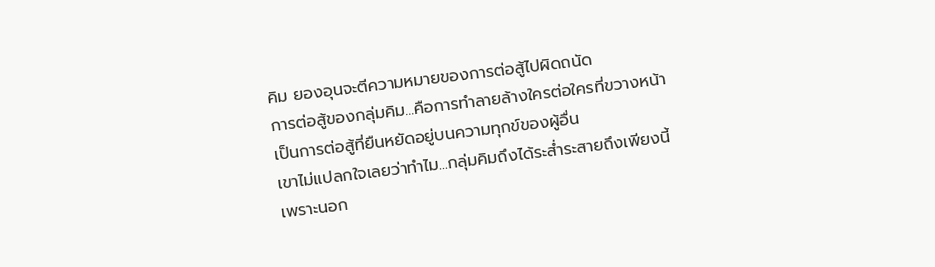คิม ยองอุนจะตีความหมายของการต่อสู้ไปผิดถนัด
การต่อสู้ของกลุ่มคิม...คือการทำลายล้างใครต่อใครที่ขวางหน้า
เป็นการต่อสู้ที่ยืนหยัดอยู่บนความทุกข์ของผู้อื่น
เขาไม่แปลกใจเลยว่าทำไม...กลุ่มคิมถึงได้ระส่ำระสายถึงเพียงนี้
เพราะนอก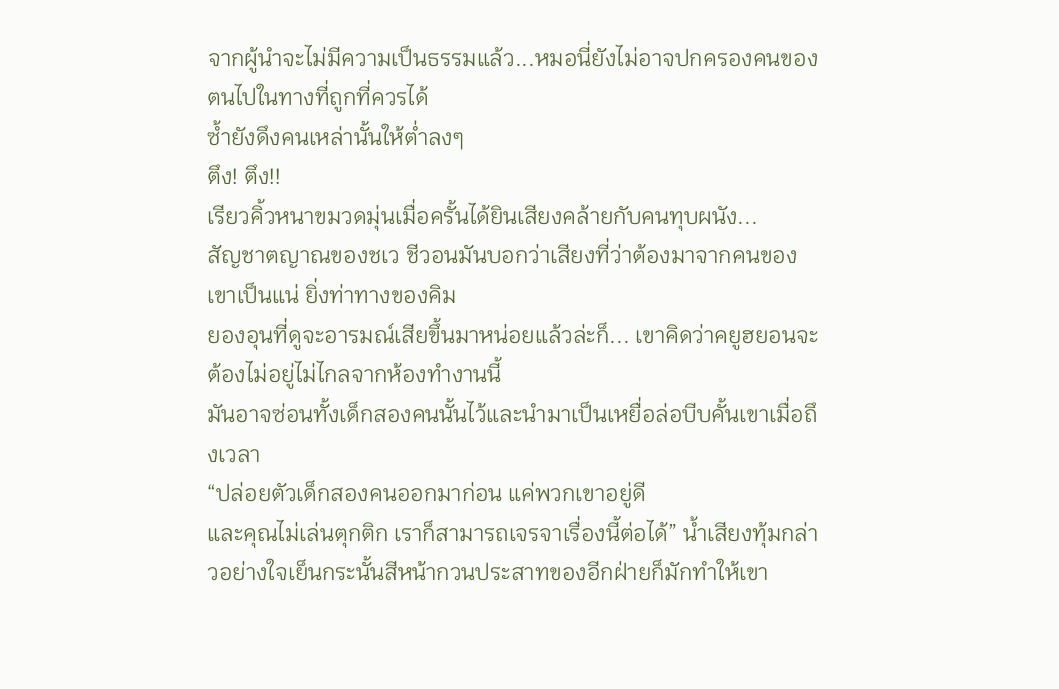จากผู้นำจะไม่มีความเป็นธรรมแล้ว...หมอนี่ยังไม่อาจปกครองคนของตนไปในทางที่ถูกที่ควรได้
ซ้ำยังดึงคนเหล่านั้นให้ต่ำลงๆ
ตึง! ตึง!!
เรียวคิ้วหนาขมวดมุ่นเมื่อครั้นได้ยินเสียงคล้ายกับคนทุบผนัง...
สัญชาตญาณของชเว ชีวอนมันบอกว่าเสียงที่ว่าต้องมาจากคนของเขาเป็นแน่ ยิ่งท่าทางของคิม
ยองอุนที่ดูจะอารมณ์เสียขึ้นมาหน่อยแล้วล่ะก็... เขาคิดว่าคยูฮยอนจะต้องไม่อยู่ไม่ไกลจากห้องทำงานนี้
มันอาจซ่อนทั้งเด็กสองคนนั้นไว้และนำมาเป็นเหยื่อล่อบีบคั้นเขาเมื่อถึงเวลา
“ปล่อยตัวเด็กสองคนออกมาก่อน แค่พวกเขาอยู่ดี
และคุณไม่เล่นตุกติก เราก็สามารถเจรจาเรื่องนี้ต่อได้” น้ำเสียงทุ้มกล่าวอย่างใจเย็นกระนั้นสีหน้ากวนประสาทของอีกฝ่ายก็มักทำให้เขา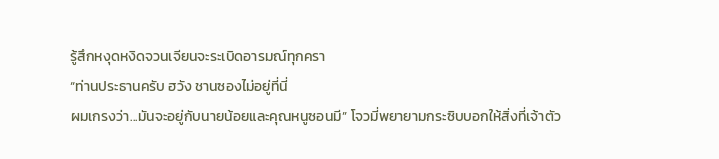รู้สึกหงุดหงิดจวนเจียนจะระเบิดอารมณ์ทุกครา
“ท่านประธานครับ ฮวัง ชานซองไม่อยู่ที่นี่
ผมเกรงว่า...มันจะอยู่กับนายน้อยและคุณหนูซอนมี” โจวมี่พยายามกระซิบบอกให้สิ่งที่เจ้าตัว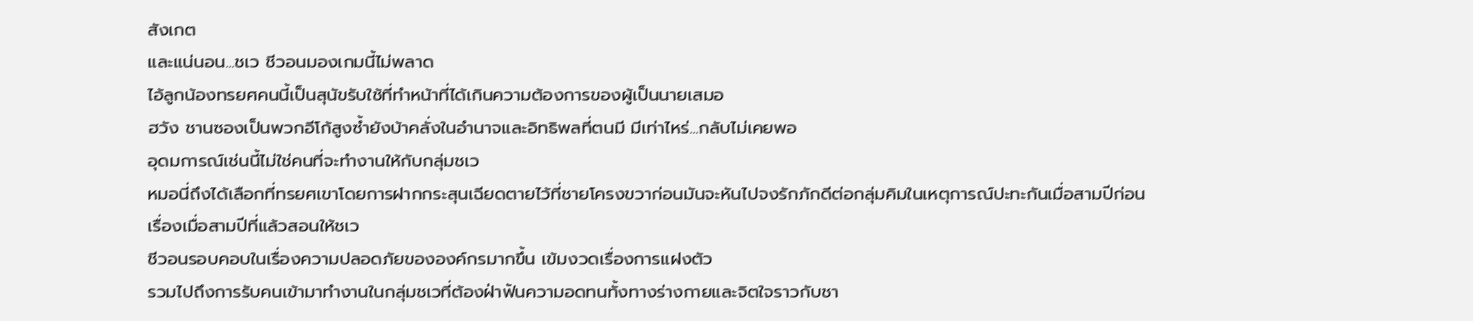สังเกต
และแน่นอน...ชเว ชีวอนมองเกมนี้ไม่พลาด
ไอ้ลูกน้องทรยศคนนี้เป็นสุนัขรับใช้ที่ทำหน้าที่ได้เกินความต้องการของผู้เป็นนายเสมอ
ฮวัง ชานซองเป็นพวกอีโก้สูงซ้ำยังบ้าคลั่งในอำนาจและอิทธิพลที่ตนมี มีเท่าไหร่...กลับไม่เคยพอ
อุดมการณ์เช่นนี้ไม่ใช่คนที่จะทำงานให้กับกลุ่มชเว
หมอนี่ถึงได้เลือกที่ทรยศเขาโดยการฝากกระสุนเฉียดตายไว้ที่ชายโครงขวาก่อนมันจะหันไปจงรักภักดีต่อกลุ่มคิมในเหตุการณ์ปะทะกันเมื่อสามปีก่อน
เรื่องเมื่อสามปีที่แล้วสอนให้ชเว
ชีวอนรอบคอบในเรื่องความปลอดภัยขององค์กรมากขึ้น เข้มงวดเรื่องการแฝงตัว
รวมไปถึงการรับคนเข้ามาทำงานในกลุ่มชเวที่ต้องฝ่าฟันความอดทนทั้งทางร่างกายและจิตใจราวกับชา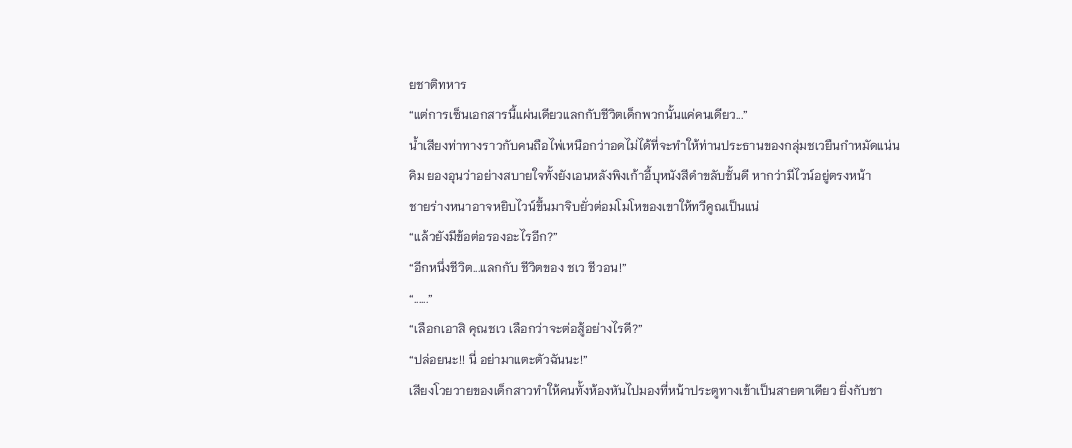ยชาติทหาร
“แต่การเซ็นเอกสารนี้แผ่นเดียวแลกกับชีวิตเด็กพวกนั้นแค่คนเดียว...”
น้ำเสียงท่าทางราวกับคนถือไพ่เหนือกว่าอดไม่ได้ที่จะทำให้ท่านประธานของกลุ่มชเวยืนกำหมัดแน่น
คิม ยองอุนว่าอย่างสบายใจทั้งยังเอนหลังพิงเก้าอี้บุหนังสีดำขลับชั้นดี หากว่ามีไวน์อยู่ตรงหน้า
ชายร่างหนาอาจหยิบไวน์ขึ้นมาจิบยั่วต่อมโมโหของเขาให้ทวีคูณเป็นแน่
“แล้วยังมีข้อต่อรองอะไรอีก?”
“อีกหนึ่งชีวิต...แลกกับ ชีวิตของ ชเว ชีวอน!”
“......”
“เลือกเอาสิ คุณชเว เลือกว่าจะต่อสู้อย่างไรดี?”
“ปล่อยนะ!! นี่ อย่ามาแตะตัวฉันนะ!”
เสียงโวยวายของเด็กสาวทำให้คนทั้งห้องหันไปมองที่หน้าประตูทางเข้าเป็นสายตาเดียว ยิ่งกับชา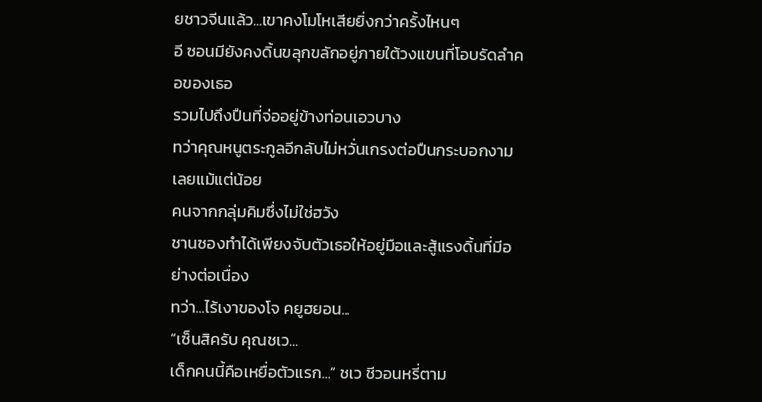ยชาวจีนแล้ว...เขาคงโมโหเสียยิ่งกว่าครั้งไหนๆ
อี ซอนมียังคงดิ้นขลุกขลักอยู่ภายใต้วงแขนที่โอบรัดลำคอของเธอ
รวมไปถึงปืนที่จ่ออยู่ข้างท่อนเอวบาง
ทว่าคุณหนูตระกูลอีกลับไม่หวั่นเกรงต่อปืนกระบอกงามเลยแม้แต่น้อย
คนจากกลุ่มคิมซึ่งไม่ใช่ฮวัง
ชานซองทำได้เพียงจับตัวเธอให้อยู่มือและสู้แรงดิ้นที่มีอย่างต่อเนื่อง
ทว่า...ไร้เงาของโจ คยูฮยอน...
“เซ็นสิครับ คุณชเว...
เด็กคนนี้คือเหยื่อตัวแรก...” ชเว ชีวอนหรี่ตาม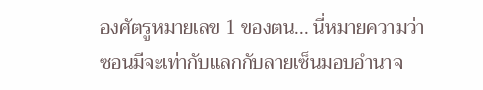องศัตรูหมายเลข 1 ของตน... นี่หมายความว่า
ซอนมีจะเท่ากับแลกกับลายเซ็นมอบอำนาจ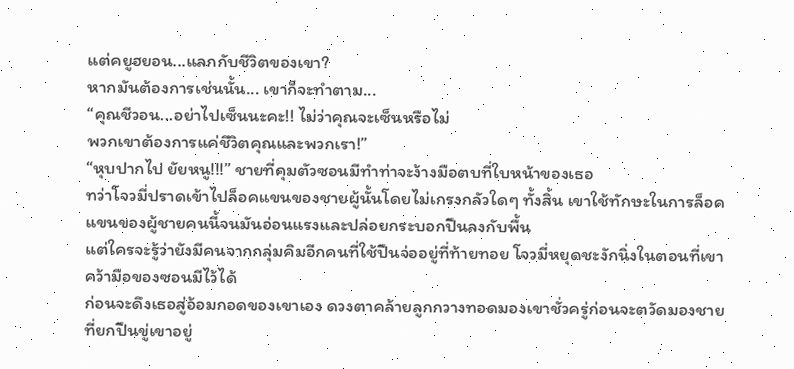แต่คยูฮยอน...แลกกับชีวิตของเขา?
หากมันต้องการเช่นนั้น... เขาก็จะทำตาม...
“คุณชีวอน...อย่าไปเซ็นนะคะ!! ไม่ว่าคุณจะเซ็นหรือไม่
พวกเขาต้องการแค่ชีวิตคุณและพวกเรา!”
“หุบปากไป ยัยหนู!!!” ชายที่คุมตัวซอนมีทำท่าจะง้างมือตบที่ใบหน้าของเธอ
ทว่าโจวมี่ปราดเข้าไปล็อคแขนของชายผู้นั้นโดยไม่เกรงกลัวใดๆ ทั้งสิ้น เขาใช้ทักษะในการล็อคแขนของผู้ชายคนนี้จนมันอ่อนแรงและปล่อยกระบอกปืนลงกับพื้น
แต่ใครจะรู้ว่ายังมีคนจากกลุ่มคิมอีกคนที่ใช้ปืนจ่ออยู่ที่ท้ายทอย โจวมี่หยุดชะงักนิ่งในตอนที่เขาคว้ามือของซอนมีไว้ได้
ก่อนจะดึงเธอสู่อ้อมกอดของเขาเอง ดวงตาคล้ายลูกกวางทอดมองเขาชั่วครู่ก่อนจะตวัดมองชายที่ยกปืนขู่เขาอยู่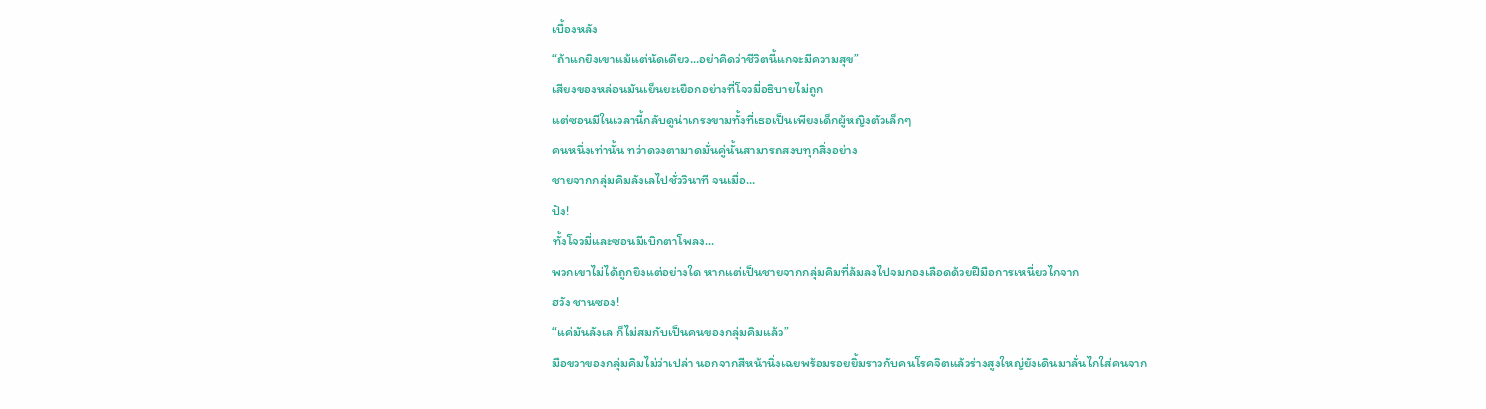เบื้องหลัง
“ถ้าแกยิงเขาแม้แต่นัดเดียว...อย่าคิดว่าชีวิตนี้แกจะมีความสุข”
เสียงของหล่อนมันเย็นยะเยือกอย่างที่โจวมี่อธิบายไม่ถูก
แต่ซอนมีในเวลานี้กลับดูน่าเกรงขามทั้งที่เธอเป็นเพียงเด็กผู้หญิงตัวเล็กๆ
คนหนึ่งเท่านั้น ทว่าดวงตามาดมั่นคู่นั้นสามารถสงบทุกสิ่งอย่าง
ชายจากกลุ่มคิมลังเลไปชั่ววินาที จนเมื่อ...
ปัง!
ทั้งโจวมี่และซอนมีเบิกตาโพลง...
พวกเขาไม่ได้ถูกยิงแต่อย่างใด หากแต่เป็นชายจากกลุ่มคิมที่ล้มลงไปจมกองเลือดด้วยฝีมือการเหนี่ยวไกจาก
ฮวัง ชานซอง!
“แค่มันลังเล ก็ไม่สมกับเป็นคนของกลุ่มคิมแล้ว”
มือขวาของกลุ่มคิมไม่ว่าเปล่า นอกจากสีหน้านิ่งเฉยพร้อมรอยยิ้มราวกับคนโรคจิตแล้วร่างสูงใหญ่ยังเดินมาลั่นไกใส่คนจาก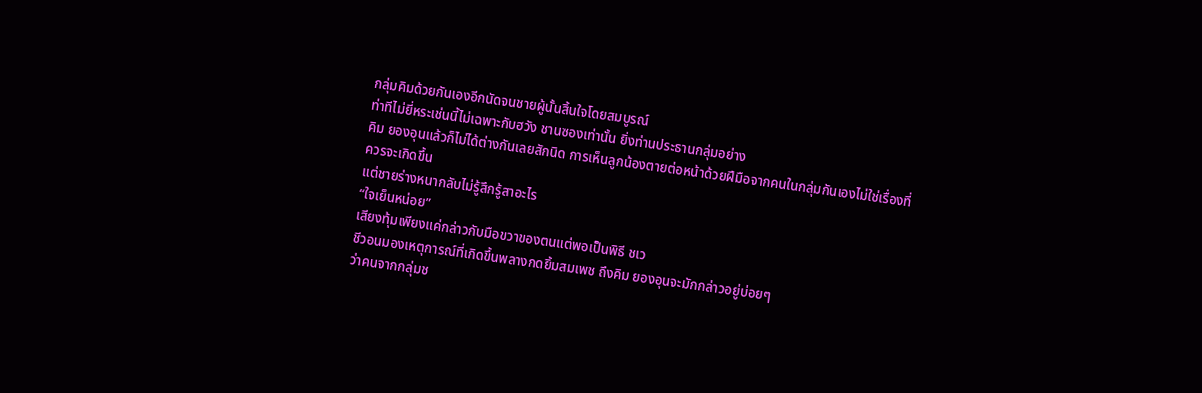กลุ่มคิมด้วยกันเองอีกนัดจนชายผู้นั้นสิ้นใจโดยสมบูรณ์
ท่าทีไม่ยี่หระเช่นนี้ไม่เฉพาะกับฮวัง ชานซองเท่านั้น ยิ่งท่านประธานกลุ่มอย่าง
คิม ยองอุนแล้วก็ไม่ได้ต่างกันเลยสักนิด การเห็นลูกน้องตายต่อหน้าด้วยฝีมือจากคนในกลุ่มกันเองไม่ใช่เรื่องที่ควรจะเกิดขึ้น
แต่ชายร่างหนากลับไม่รู้สึกรู้สาอะไร
“ใจเย็นหน่อย”
เสียงทุ้มเพียงแค่กล่าวกับมือขวาของตนแต่พอเป็นพิธี ชเว
ชีวอนมองเหตุการณ์ที่เกิดขึ้นพลางกดยิ้มสมเพช ถึงคิม ยองอุนจะมักกล่าวอยู่บ่อยๆ
ว่าคนจากกลุ่มช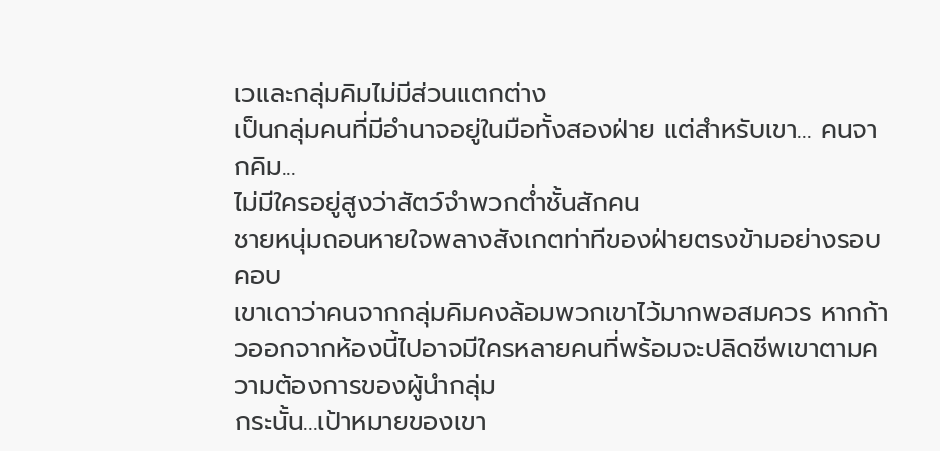เวและกลุ่มคิมไม่มีส่วนแตกต่าง
เป็นกลุ่มคนที่มีอำนาจอยู่ในมือทั้งสองฝ่าย แต่สำหรับเขา... คนจากคิม...
ไม่มีใครอยู่สูงว่าสัตว์จำพวกต่ำชั้นสักคน
ชายหนุ่มถอนหายใจพลางสังเกตท่าทีของฝ่ายตรงข้ามอย่างรอบคอบ
เขาเดาว่าคนจากกลุ่มคิมคงล้อมพวกเขาไว้มากพอสมควร หากก้าวออกจากห้องนี้ไปอาจมีใครหลายคนที่พร้อมจะปลิดชีพเขาตามความต้องการของผู้นำกลุ่ม
กระนั้น...เป้าหมายของเขา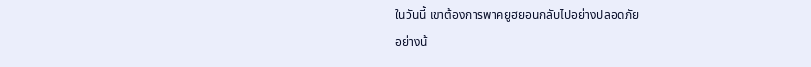ในวันนี้ เขาต้องการพาคยูฮยอนกลับไปอย่างปลอดภัย
อย่างน้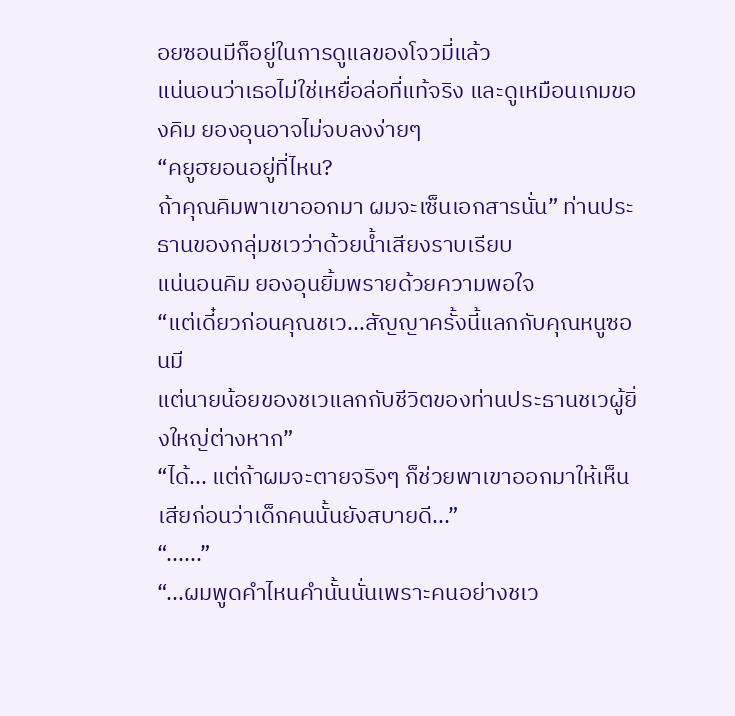อยซอนมีก็อยู่ในการดูแลของโจวมี่แล้ว
แน่นอนว่าเธอไม่ใช่เหยื่อล่อที่แท้จริง และดูเหมือนเกมของคิม ยองอุนอาจไม่จบลงง่ายๆ
“คยูฮยอนอยู่ที่ไหน?
ถ้าคุณคิมพาเขาออกมา ผมจะเซ็นเอกสารนั่น” ท่านประธานของกลุ่มชเวว่าด้วยน้ำเสียงราบเรียบ
แน่นอนคิม ยองอุนยิ้มพรายด้วยความพอใจ
“แต่เดี๋ยวก่อนคุณชเว...สัญญาครั้งนี้แลกกับคุณหนูซอนมี
แต่นายน้อยของชเวแลกกับชีวิตของท่านประธานชเวผู้ยิ่งใหญ่ต่างหาก”
“ได้... แต่ถ้าผมจะตายจริงๆ ก็ช่วยพาเขาออกมาให้เห็นเสียก่อนว่าเด็กคนนั้นยังสบายดี...”
“......”
“...ผมพูดคำไหนคำนั้นนั่นเพราะคนอย่างชเว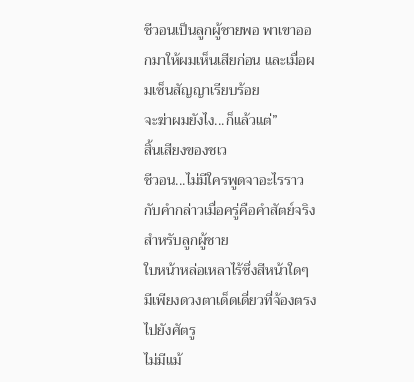ชีวอนเป็นลูกผู้ชายพอ พาเขาออกมาให้ผมเห็นเสียก่อน และเมื่อผมเซ็นสัญญาเรียบร้อย
จะฆ่าผมยังไง...ก็แล้วแต่”
สิ้นเสียงของชเว
ชีวอน...ไม่มีใครพูดจาอะไรราวกับคำกล่าวเมื่อครู่คือคำสัตย์จริงสำหรับลูกผู้ชาย
ใบหน้าหล่อเหลาไร้ซึ่งสีหน้าใดๆ มีเพียงดวงตาเด็ดเดี่ยวที่จ้องตรงไปยังศัตรู
ไม่มีแม้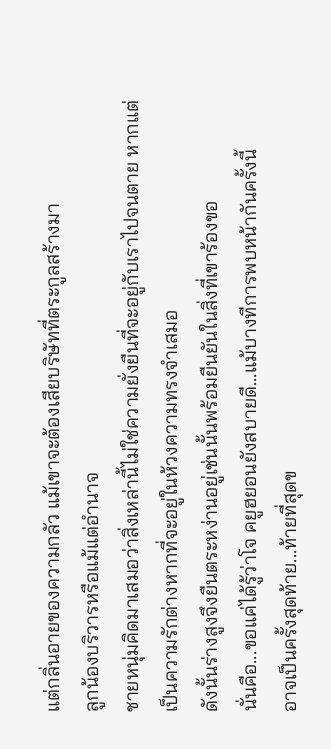แต่กลิ่นอายของความกลัว แม้เขาจะต้องเสียบริษัทที่ตระกูลสร้างมา
ลูกน้องบริวารหรือแม้แต่อำนาจ
ชายหนุ่มคิดมาเสมอว่าสิ่งเหล่านี้ไม่ใช่ความยั่งยืนที่จะอยู่กับเราไปจนตาย หากแต่เป็นความรักต่างหากที่จะอยู่ในห้วงความทรงจำเสมอ
ดังนั้นร่างสูงจึงยืนตระหง่านอยู่เช่นนั้นพร้อมยืนยันในสิ่งที่เขาร้องขอ
นั่นคือ...ขอแค่ได้รู้ว่าโจ คยูฮยอนยังสบายดี...แม้บางทีการพบหน้ากันครั้งนี้
อาจเป็นครั้งสุดท้าย...ท้ายที่สุดข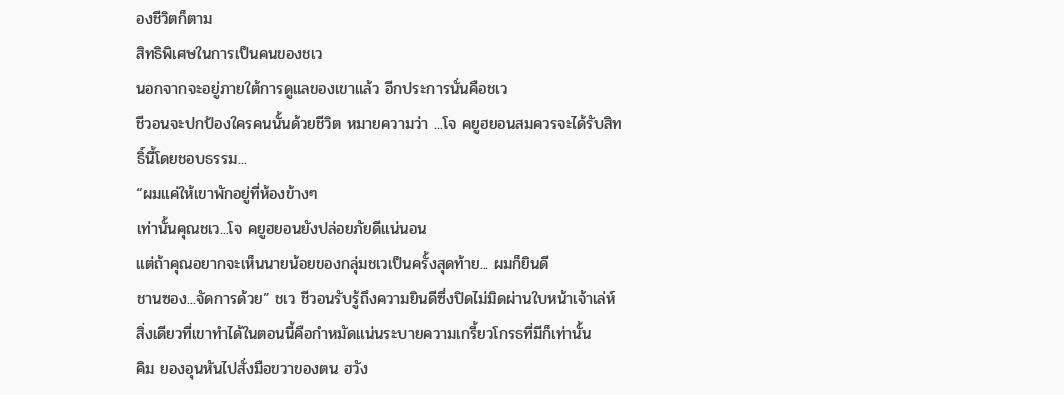องชีวิตก็ตาม
สิทธิพิเศษในการเป็นคนของชเว
นอกจากจะอยู่ภายใต้การดูแลของเขาแล้ว อีกประการนั่นคือชเว
ชีวอนจะปกป้องใครคนนั้นด้วยชีวิต หมายความว่า ...โจ คยูฮยอนสมควรจะได้รับสิทธิ์นี้โดยชอบธรรม...
“ผมแค่ให้เขาพักอยู่ที่ห้องข้างๆ
เท่านั้นคุณชเว...โจ คยูฮยอนยังปล่อยภัยดีแน่นอน
แต่ถ้าคุณอยากจะเห็นนายน้อยของกลุ่มชเวเป็นครั้งสุดท้าย... ผมก็ยินดี
ชานซอง...จัดการด้วย” ชเว ชีวอนรับรู้ถึงความยินดีซึ่งปิดไม่มิดผ่านใบหน้าเจ้าเล่ห์
สิ่งเดียวที่เขาทำได้ในตอนนี้คือกำหมัดแน่นระบายความเกรี้ยวโกรธที่มีก็เท่านั้น
คิม ยองอุนหันไปสั่งมือขวาของตน ฮวัง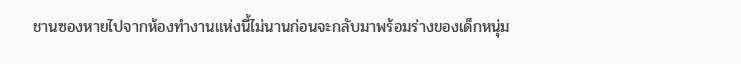ชานซองหายไปจากห้องทำงานแห่งนี้ไม่นานก่อนจะกลับมาพร้อมร่างของเด็กหนุ่ม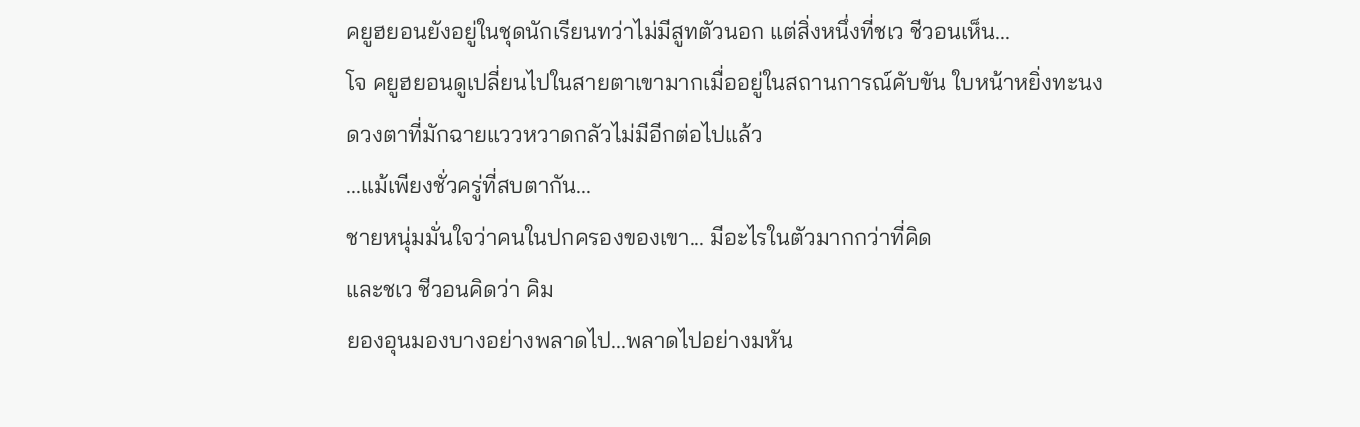คยูฮยอนยังอยู่ในชุดนักเรียนทว่าไม่มีสูทตัวนอก แต่สิ่งหนึ่งที่ชเว ชีวอนเห็น...
โจ คยูฮยอนดูเปลี่ยนไปในสายตาเขามากเมื่ออยู่ในสถานการณ์คับขัน ใบหน้าหยิ่งทะนง
ดวงตาที่มักฉายแววหวาดกลัวไม่มีอีกต่อไปแล้ว
...แม้เพียงชั่วครู่ที่สบตากัน...
ชายหนุ่มมั่นใจว่าคนในปกครองของเขา... มีอะไรในตัวมากกว่าที่คิด
และชเว ชีวอนคิดว่า คิม
ยองอุนมองบางอย่างพลาดไป...พลาดไปอย่างมหัน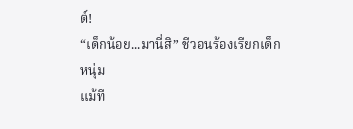ต์!
“เด็กน้อย...มานี่สิ” ชีวอนร้องเรียกเด็กหนุ่ม
แม้ที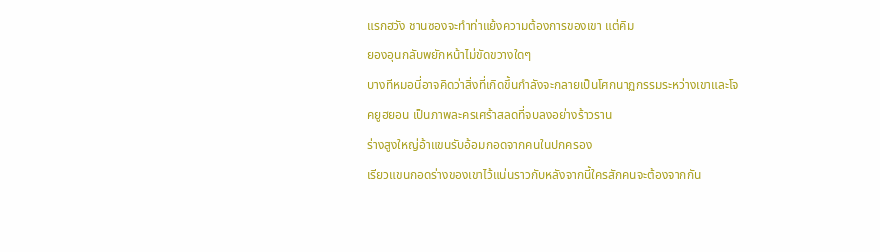แรกฮวัง ชานซองจะทำท่าแย้งความต้องการของเขา แต่คิม
ยองอุนกลับพยักหน้าไม่ขัดขวางใดๆ
บางทีหมอนี่อาจคิดว่าสิ่งที่เกิดขึ้นกำลังจะกลายเป็นโศกนาฏกรรมระหว่างเขาและโจ
คยูฮยอน เป็นภาพละครเศร้าสลดที่จบลงอย่างร้าวราน
ร่างสูงใหญ่อ้าแขนรับอ้อมกอดจากคนในปกครอง
เรียวแขนกอดร่างของเขาไว้แน่นราวกับหลังจากนี้ใครสักคนจะต้องจากกัน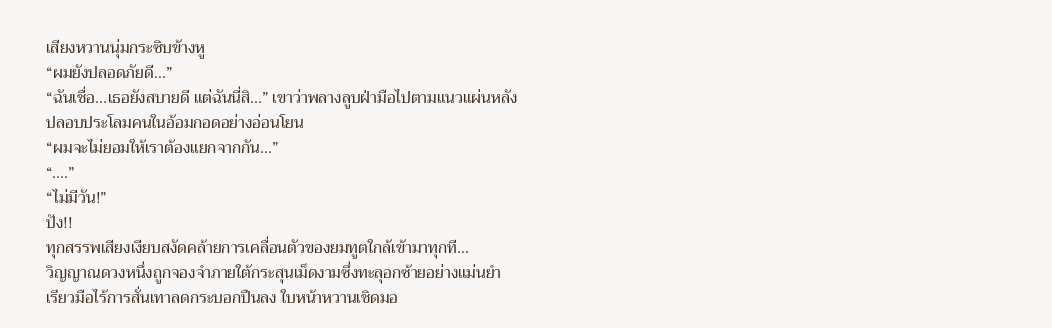เสียงหวานนุ่มกระซิบข้างหู
“ผมยังปลอดภัยดี...”
“ฉันเชื่อ...เธอยังสบายดี แต่ฉันนี่สิ...” เขาว่าพลางลูบฝ่ามือไปตามแนวแผ่นหลัง
ปลอบประโลมคนในอ้อมกอดอย่างอ่อนโยน
“ผมจะไม่ยอมให้เราต้องแยกจากกัน...”
“....”
“ไม่มีวัน!”
ปัง!!
ทุกสรรพเสียงเงียบสงัดคล้ายการเคลื่อนตัวของยมทูตใกล้เข้ามาทุกที...
วิญญาณดวงหนึ่งถูกจองจำภายใต้กระสุนเม็ดงามซึ่งทะลุอกซ้ายอย่างแม่นยำ
เรียวมือไร้การสั่นเทาลดกระบอกปืนลง ใบหน้าหวานเชิดมอ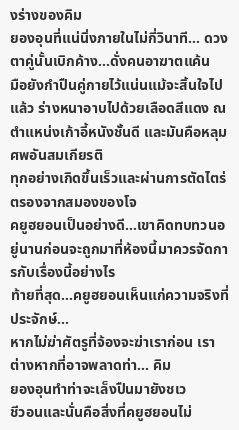งร่างของคิม
ยองอุนที่แน่นิ่งภายในไม่กี่วินาที... ดวงตาคู่นั้นเบิกค้าง...ดั่งคนอาฆาตแค้น
มือยังกำปืนคู่กายไว้แน่นแม้จะสิ้นใจไปแล้ว ร่างหนาอาบไปด้วยเลือดสีแดง ณ
ตำแหน่งเก้าอี้หนังชั้นดี และมันคือหลุมศพอันสมเกียรติ
ทุกอย่างเกิดขึ้นเร็วและผ่านการตัดไตร่ตรองจากสมองของโจ
คยูฮยอนเป็นอย่างดี...เขาคิดทบทวนอยู่นานก่อนจะถูกมาที่ห้องนี้มาควรจัดการกับเรื่องนี้อย่างไร
ท้ายที่สุด...คยูฮยอนเห็นแก่ความจริงที่ประจักษ์...
หากไม่ฆ่าศัตรูที่จ้องจะฆ่าเราก่อน เราต่างหากที่อาจพลาดท่า... คิม
ยองอุนทำท่าจะเล็งปืนมายังชเว
ชีวอนและนั่นคือสิ่งที่คยูฮยอนไม่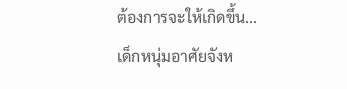ต้องการจะให้เกิดขึ้น...
เด็กหนุ่มอาศัยจังห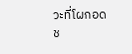วะที่โผกอดช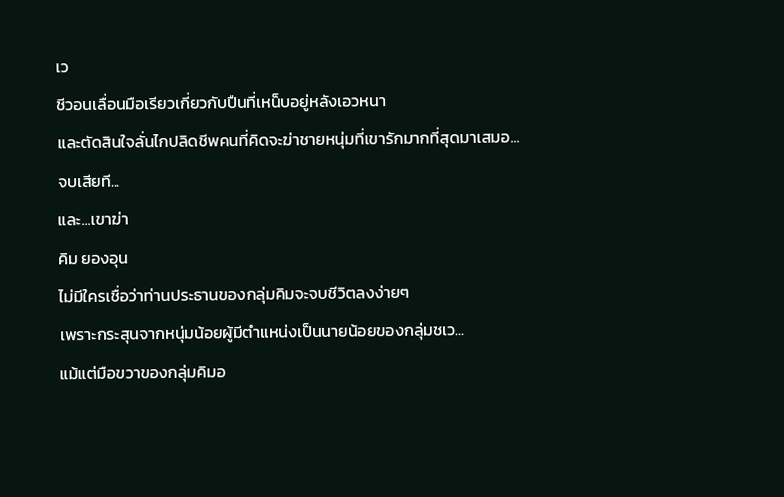เว
ชีวอนเลื่อนมือเรียวเกี่ยวกับปืนที่เหน็บอยู่หลังเอวหนา
และตัดสินใจลั่นไกปลิดชีพคนที่คิดจะฆ่าชายหนุ่มที่เขารักมากที่สุดมาเสมอ...
จบเสียที...
และ...เขาฆ่า
คิม ยองอุน
ไม่มีใครเชื่อว่าท่านประธานของกลุ่มคิมจะจบชีวิตลงง่ายๆ
เพราะกระสุนจากหนุ่มน้อยผู้มีตำแหน่งเป็นนายน้อยของกลุ่มชเว...
แม้แต่มือขวาของกลุ่มคิมอ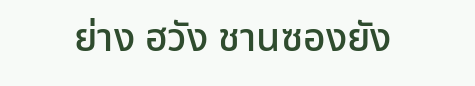ย่าง ฮวัง ชานซองยัง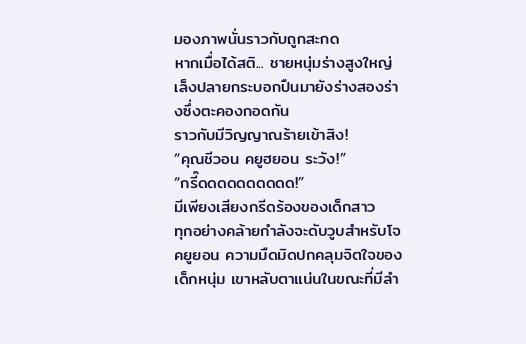มองภาพนั่นราวกับถูกสะกด
หากเมื่อได้สติ... ชายหนุ่มร่างสูงใหญ่เล็งปลายกระบอกปืนมายังร่างสองร่างซึ่งตะคองกอดกัน
ราวกับมีวิญญาณร้ายเข้าสิง!
“คุณชีวอน คยูฮยอน ระวัง!”
“กรี๊ดดดดดดดดดด!”
มีเพียงเสียงกรีดร้องของเด็กสาว
ทุกอย่างคล้ายกำลังจะดับวูบสำหรับโจ คยูยอน ความมืดมิดปกคลุมจิตใจของเด็กหนุ่ม เขาหลับตาแน่นในขณะที่มีลำ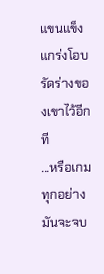แขนแข็งแกร่งโอบรัดร่างของเขาไว้อีกที
...หรือเกมทุกอย่างมันจะจบ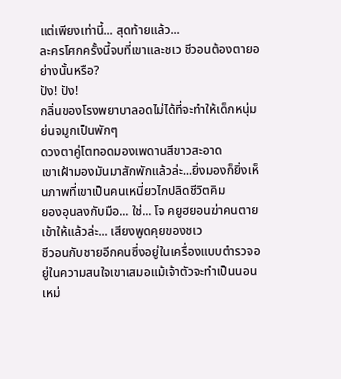แต่เพียงเท่านี้... สุดท้ายแล้ว...
ละครโศกครั้งนี้จบที่เขาและชเว ชีวอนต้องตายอย่างนั้นหรือ?
ปัง! ปัง!
กลิ่นของโรงพยาบาลอดไม่ได้ที่จะทำให้เด็กหนุ่มย่นจมูกเป็นพักๆ
ดวงตาคู่โตทอดมองเพดานสีขาวสะอาด
เขาเฝ้ามองมันมาสักพักแล้วล่ะ...ยิ่งมองก็ยิ่งเห็นภาพที่เขาเป็นคนเหนี่ยวไกปลิดชีวิตคิม
ยองอุนลงกับมือ... ใช่... โจ คยูฮยอนฆ่าคนตายเข้าให้แล้วล่ะ... เสียงพูดคุยของชเว
ชีวอนกับชายอีกคนซึ่งอยู่ในเครื่องแบบตำรวจอยู่ในความสนใจเขาเสมอแม้เจ้าตัวจะทำเป็นนอนเหม่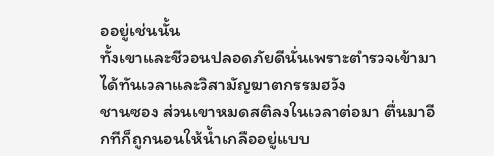ออยู่เช่นนั้น
ทั้งเขาและชีวอนปลอดภัยดีนั่นเพราะตำรวจเข้ามาได้ทันเวลาและวิสามัญฆาตกรรมฮวัง
ชานซอง ส่วนเขาหมดสติลงในเวลาต่อมา ตื่นมาอีกทีก็ถูกนอนให้น้ำเกลืออยู่แบบ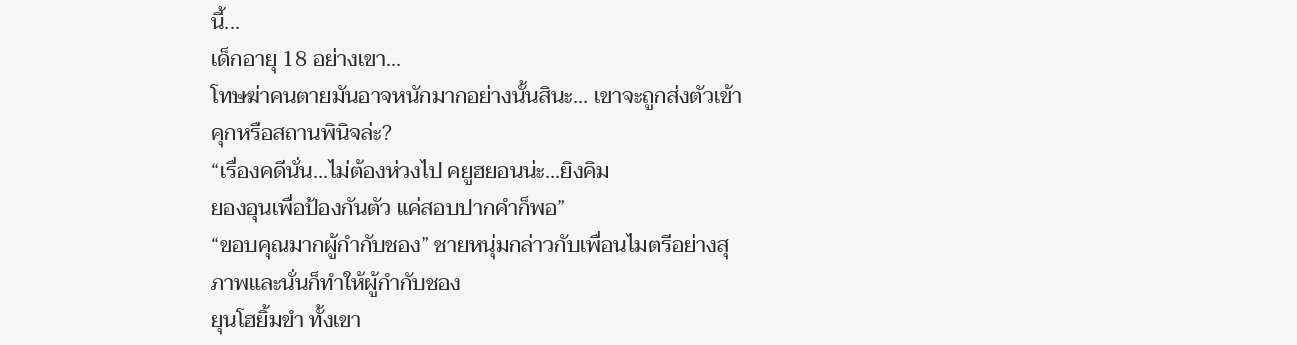นี้...
เด็กอายุ 18 อย่างเขา...
โทษฆ่าคนตายมันอาจหนักมากอย่างนั้นสินะ... เขาจะถูกส่งตัวเข้าคุกหรือสถานพินิจล่ะ?
“เรื่องคดีนั่น...ไม่ต้องห่วงไป คยูฮยอนน่ะ...ยิงคิม
ยองอุนเพื่อป้องกันตัว แค่สอบปากคำก็พอ”
“ขอบคุณมากผู้กำกับชอง” ชายหนุ่มกล่าวกับเพื่อนไมตรีอย่างสุภาพและนั่นก็ทำให้ผู้กำกับชอง
ยุนโฮยิ้มขำ ทั้งเขา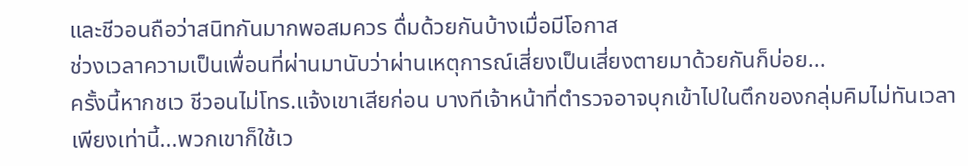และชีวอนถือว่าสนิทกันมากพอสมควร ดื่มด้วยกันบ้างเมื่อมีโอกาส
ช่วงเวลาความเป็นเพื่อนที่ผ่านมานับว่าผ่านเหตุการณ์เสี่ยงเป็นเสี่ยงตายมาด้วยกันก็บ่อย...
ครั้งนี้หากชเว ชีวอนไม่โทร.แจ้งเขาเสียก่อน บางทีเจ้าหน้าที่ตำรวจอาจบุกเข้าไปในตึกของกลุ่มคิมไม่ทันเวลา
เพียงเท่านี้...พวกเขาก็ใช้เว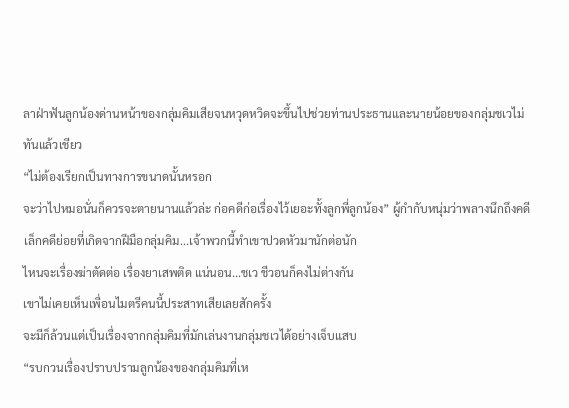ลาฝ่าฟันลูกน้องด่านหน้าของกลุ่มคิมเสียจนหวุดหวิดจะขึ้นไปช่วยท่านประธานและนายน้อยของกลุ่มชเวไม่ทันแล้วเชียว
“ไม่ต้องเรียกเป็นทางการขนาดนั้นหรอก
จะว่าไปหมอนั่นก็ควรจะตายนานแล้วล่ะ ก่อคดีก่อเรื่องไว้เยอะทั้งลูกพี่ลูกน้อง” ผู้กำกับหนุ่มว่าพลางนึกถึงคดีเล็กคดีย่อยที่เกิดจากฝีมือกลุ่มคิม...เจ้าพวกนี้ทำเขาปวดหัวมานักต่อนัก
ไหนจะเรื่องฆ่าตัดต่อ เรื่องยาเสพติด แน่นอน...ชเว ชีวอนก็คงไม่ต่างกัน
เขาไม่เคยเห็นเพื่อนไมตรีคนนี้ประสาทเสียเลยสักครั้ง
จะมีก็ล้วนแต่เป็นเรื่องจากกลุ่มคิมที่มักเล่นงานกลุ่มชเวได้อย่างเจ็บแสบ
“รบกวนเรื่องปราบปรามลูกน้องของกลุ่มคิมที่เห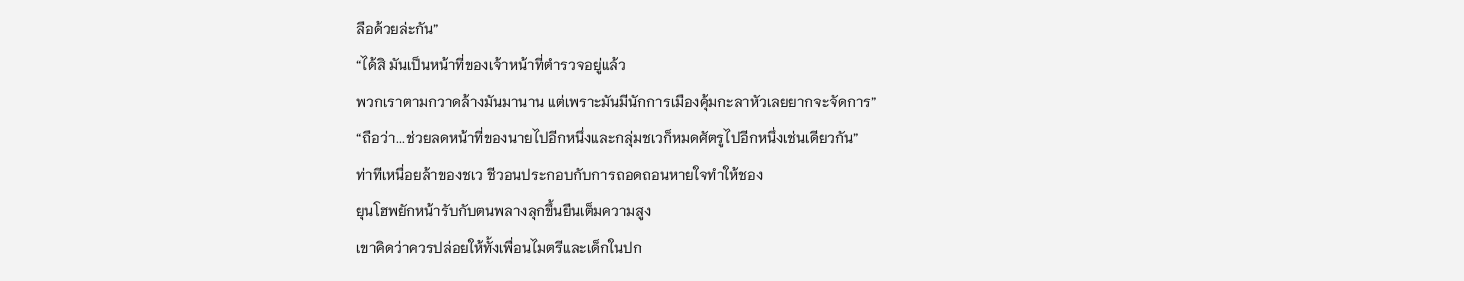ลือด้วยล่ะกัน”
“ได้สิ มันเป็นหน้าที่ของเจ้าหน้าที่ตำรวจอยู่แล้ว
พวกเราตามกวาดล้างมันมานาน แต่เพราะมันมีนักการเมืองคุ้มกะลาหัวเลยยากจะจัดการ”
“ถือว่า...ช่วยลดหน้าที่ของนายไปอีกหนึ่งและกลุ่มชเวก็หมดศัตรูไปอีกหนึ่งเช่นเดียวกัน”
ท่าทีเหนื่อยล้าของชเว ชีวอนประกอบกับการถอดถอนหายใจทำให้ชอง
ยุนโฮพยักหน้ารับกับตนพลางลุกขึ้นยืนเต็มความสูง
เขาคิดว่าควรปล่อยให้ทั้งเพื่อนไมตรีและเด็กในปก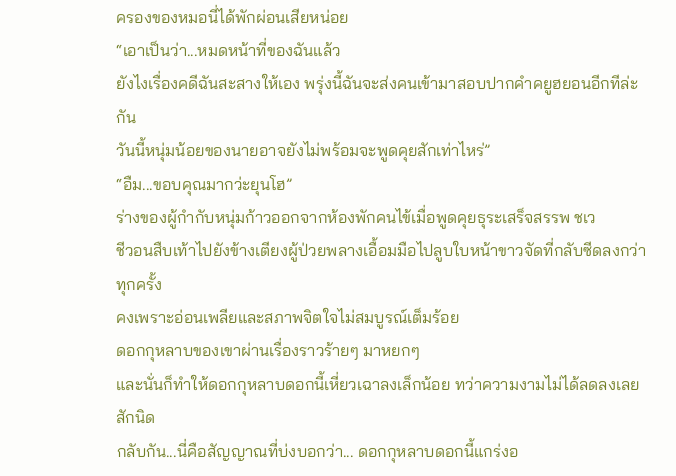ครองของหมอนี่ได้พักผ่อนเสียหน่อย
“เอาเป็นว่า...หมดหน้าที่ของฉันแล้ว
ยังไงเรื่องคดีฉันสะสางให้เอง พรุ่งนี้ฉันจะส่งคนเข้ามาสอบปากคำคยูฮยอนอีกทีล่ะกัน
วันนี้หนุ่มน้อยของนายอาจยังไม่พร้อมจะพูดคุยสักเท่าไหร่”
“อืม...ขอบคุณมากว่ะยุนโฮ”
ร่างของผู้กำกับหนุ่มก้าวออกจากห้องพักคนไข้เมื่อพูดคุยธุระเสร็จสรรพ ชเว
ชีวอนสืบเท้าไปยังข้างเตียงผู้ป่วยพลางเอื้อมมือไปลูบใบหน้าขาวจัดที่กลับซีดลงกว่าทุกครั้ง
คงเพราะอ่อนเพลียและสภาพจิตใจไม่สมบูรณ์เต็มร้อย
ดอกกุหลาบของเขาผ่านเรื่องราวร้ายๆ มาหยกๆ
และนั่นก็ทำให้ดอกกุหลาบดอกนี้เหี่ยวเฉาลงเล็กน้อย ทว่าความงามไม่ได้ลดลงเลยสักนิด
กลับกัน...นี่คือสัญญาณที่บ่งบอกว่า... ดอกกุหลาบดอกนี้แกร่งอ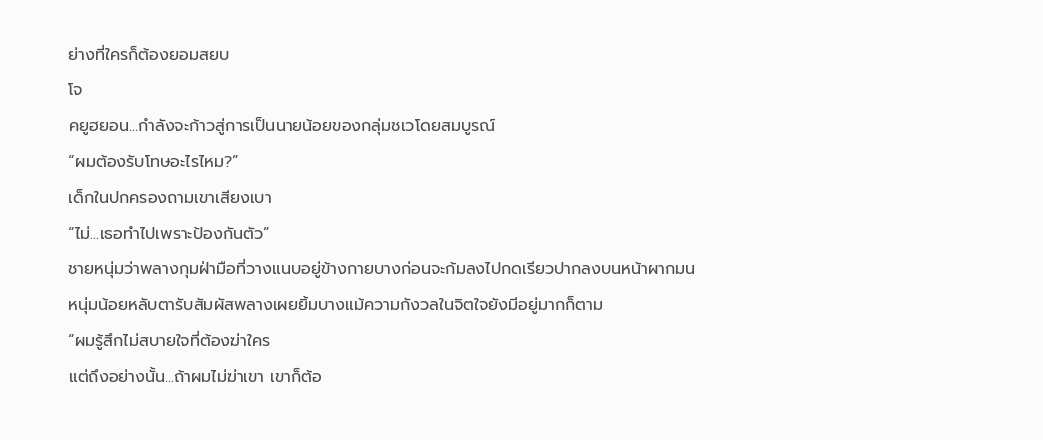ย่างที่ใครก็ต้องยอมสยบ
โจ
คยูฮยอน...กำลังจะก้าวสู่การเป็นนายน้อยของกลุ่มชเวโดยสมบูรณ์
“ผมต้องรับโทษอะไรไหม?”
เด็กในปกครองถามเขาเสียงเบา
“ไม่...เธอทำไปเพราะป้องกันตัว”
ชายหนุ่มว่าพลางกุมฝ่ามือที่วางแนบอยู่ข้างกายบางก่อนจะก้มลงไปกดเรียวปากลงบนหน้าผากมน
หนุ่มน้อยหลับตารับสัมผัสพลางเผยยิ้มบางแม้ความกังวลในจิตใจยังมีอยู่มากก็ตาม
“ผมรู้สึกไม่สบายใจที่ต้องฆ่าใคร
แต่ถึงอย่างนั้น...ถ้าผมไม่ฆ่าเขา เขาก็ต้อ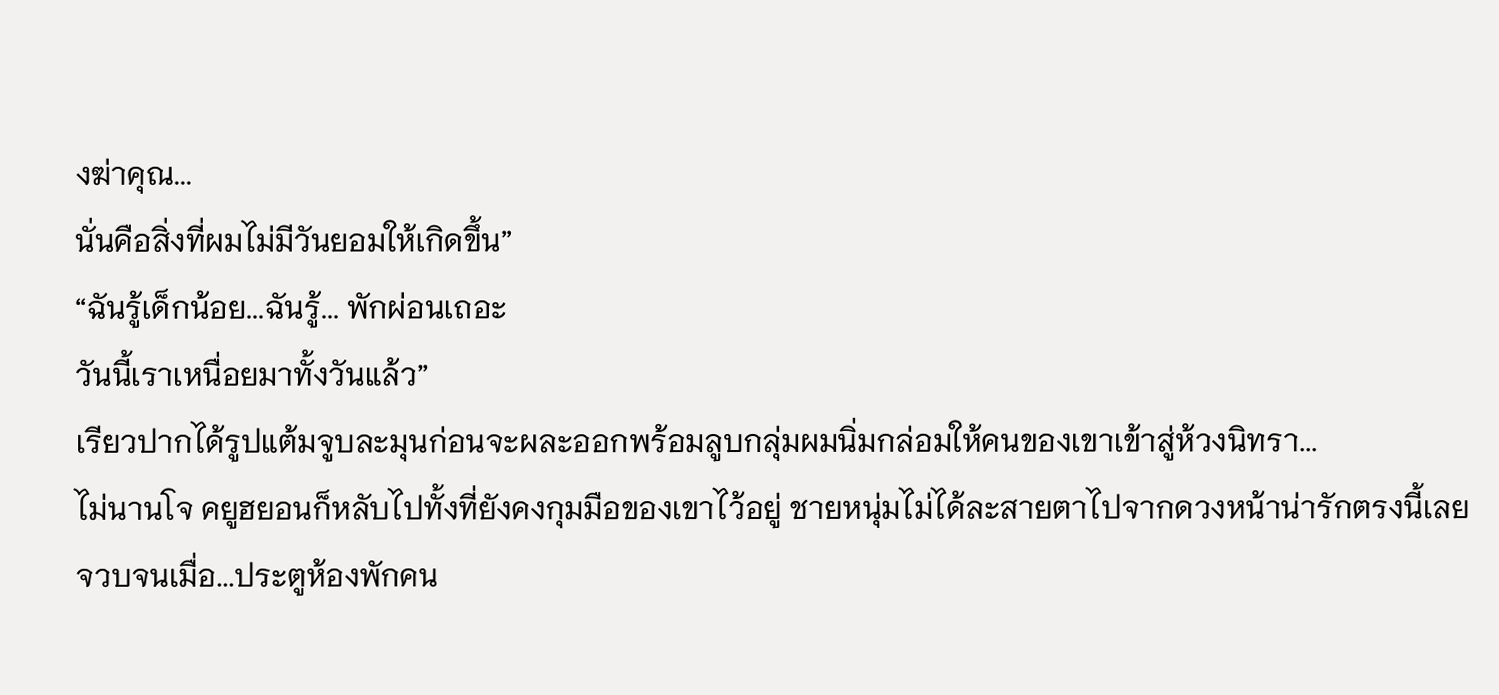งฆ่าคุณ...
นั่นคือสิ่งที่ผมไม่มีวันยอมให้เกิดขึ้น”
“ฉันรู้เด็กน้อย...ฉันรู้... พักผ่อนเถอะ
วันนี้เราเหนื่อยมาทั้งวันแล้ว”
เรียวปากได้รูปแต้มจูบละมุนก่อนจะผละออกพร้อมลูบกลุ่มผมนิ่มกล่อมให้คนของเขาเข้าสู่ห้วงนิทรา...
ไม่นานโจ คยูฮยอนก็หลับไปทั้งที่ยังคงกุมมือของเขาไว้อยู่ ชายหนุ่มไม่ได้ละสายตาไปจากดวงหน้าน่ารักตรงนี้เลย
จวบจนเมื่อ...ประตูห้องพักคน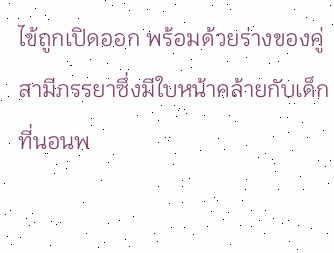ไข้ถูกเปิดออก พร้อมด้วยร่างของคู่สามีภรรยาซึ่งมีใบหน้าคล้ายกับเด็กที่นอนพ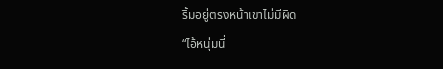ริ้มอยู่ตรงหน้าเขาไม่มีผิด
“ไอ้หนุ่มนี่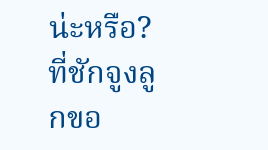น่ะหรือ?
ที่ชักจูงลูกขอ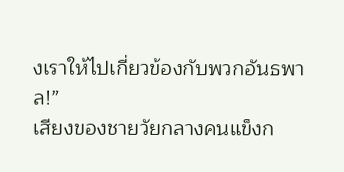งเราให้ไปเกี่ยวข้องกับพวกอันธพาล!”
เสียงของชายวัยกลางคนแข็งก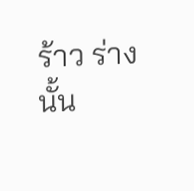ร้าว ร่างนั้น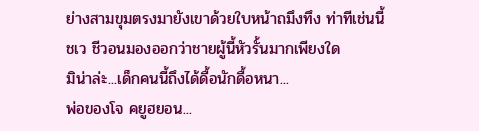ย่างสามขุมตรงมายังเขาด้วยใบหน้าถมึงทึง ท่าทีเช่นนี้
ชเว ชีวอนมองออกว่าชายผู้นี้หัวรั้นมากเพียงใด
มิน่าล่ะ...เด็กคนนี้ถึงได้ดื้อนักดื้อหนา...
พ่อของโจ คยูฮยอน...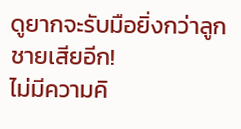ดูยากจะรับมือยิ่งกว่าลูกชายเสียอีก!
ไม่มีความคิ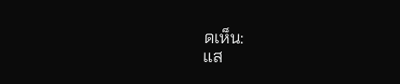ดเห็น:
แส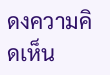ดงความคิดเห็น